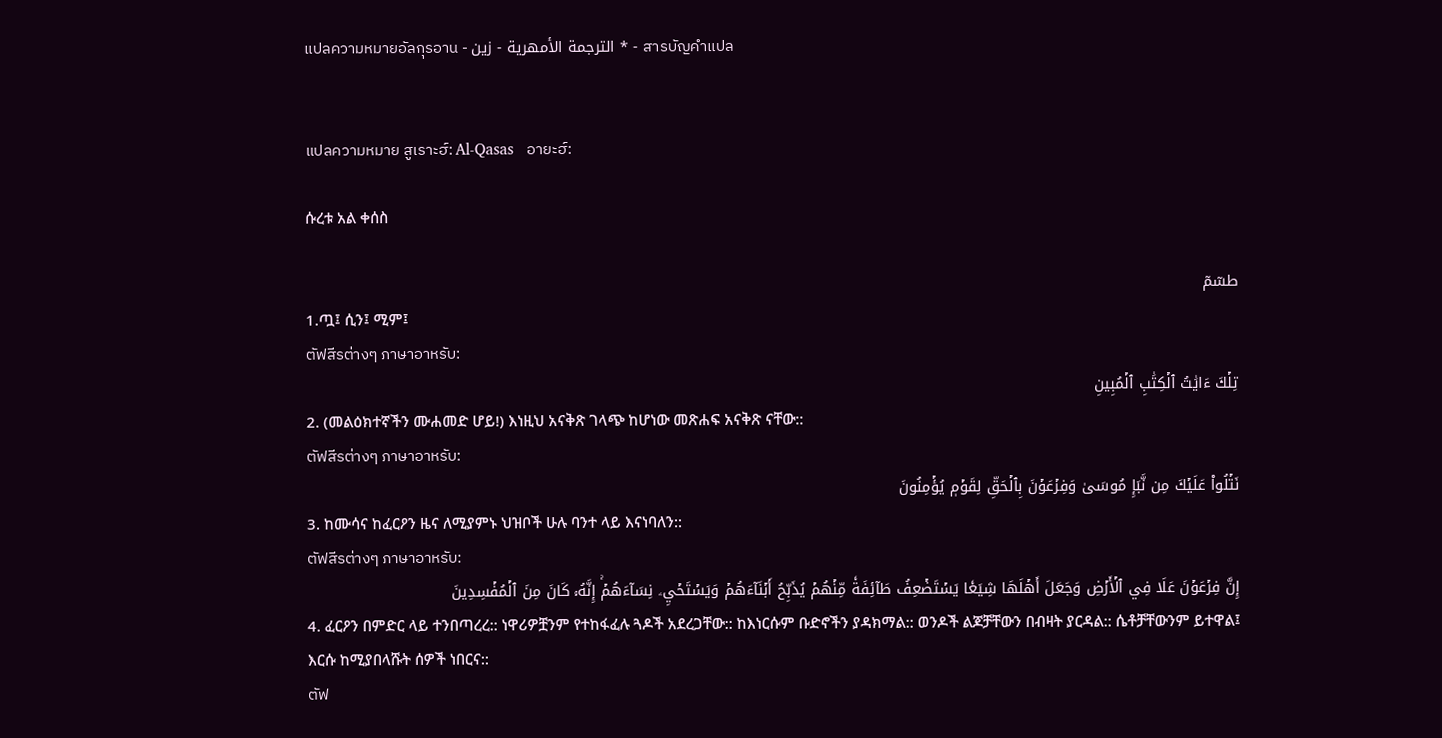แปลความหมายอัลกุรอาน - الترجمة الأمهرية - زين * - สารบัญคำแปล


แปลความหมาย สูเราะฮ์: Al-Qasas   อายะฮ์:

ሱረቱ አል ቀሰስ

طسٓمٓ
1.ጧ፤ ሲን፤ ሚም፤
ตัฟสีรต่างๆ ภาษาอาหรับ:
تِلۡكَ ءَايَٰتُ ٱلۡكِتَٰبِ ٱلۡمُبِينِ
2. (መልዕክተኛችን ሙሐመድ ሆይ!) እነዚህ አናቅጽ ገላጭ ከሆነው መጽሐፍ አናቅጽ ናቸው::
ตัฟสีรต่างๆ ภาษาอาหรับ:
نَتۡلُواْ عَلَيۡكَ مِن نَّبَإِ مُوسَىٰ وَفِرۡعَوۡنَ بِٱلۡحَقِّ لِقَوۡمٖ يُؤۡمِنُونَ
3. ከሙሳና ከፈርዖን ዜና ለሚያምኑ ህዝቦች ሁሉ ባንተ ላይ እናነባለን::
ตัฟสีรต่างๆ ภาษาอาหรับ:
إِنَّ فِرۡعَوۡنَ عَلَا فِي ٱلۡأَرۡضِ وَجَعَلَ أَهۡلَهَا شِيَعٗا يَسۡتَضۡعِفُ طَآئِفَةٗ مِّنۡهُمۡ يُذَبِّحُ أَبۡنَآءَهُمۡ وَيَسۡتَحۡيِۦ نِسَآءَهُمۡۚ إِنَّهُۥ كَانَ مِنَ ٱلۡمُفۡسِدِينَ
4. ፈርዖን በምድር ላይ ተንበጣረረ:: ነዋሪዎቿንም የተከፋፈሉ ጓዶች አደረጋቸው:: ከእነርሱም ቡድኖችን ያዳክማል:: ወንዶች ልጆቻቸውን በብዛት ያርዳል:: ሴቶቻቸውንም ይተዋል፤ እርሱ ከሚያበላሹት ሰዎች ነበርና::
ตัฟ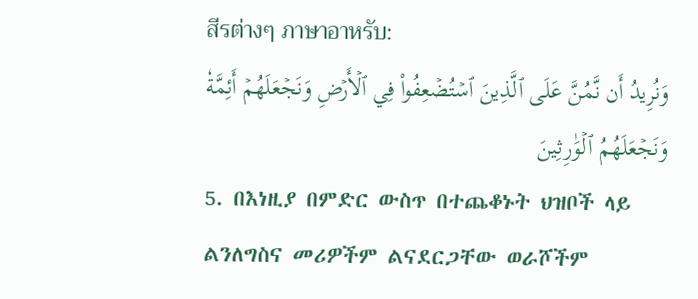สีรต่างๆ ภาษาอาหรับ:
وَنُرِيدُ أَن نَّمُنَّ عَلَى ٱلَّذِينَ ٱسۡتُضۡعِفُواْ فِي ٱلۡأَرۡضِ وَنَجۡعَلَهُمۡ أَئِمَّةٗ وَنَجۡعَلَهُمُ ٱلۡوَٰرِثِينَ
5. በእነዚያ በምድር ውስጥ በተጨቆኑት ህዝቦች ላይ ልንለግስና መሪዎችም ልናደርጋቸው ወራሾችም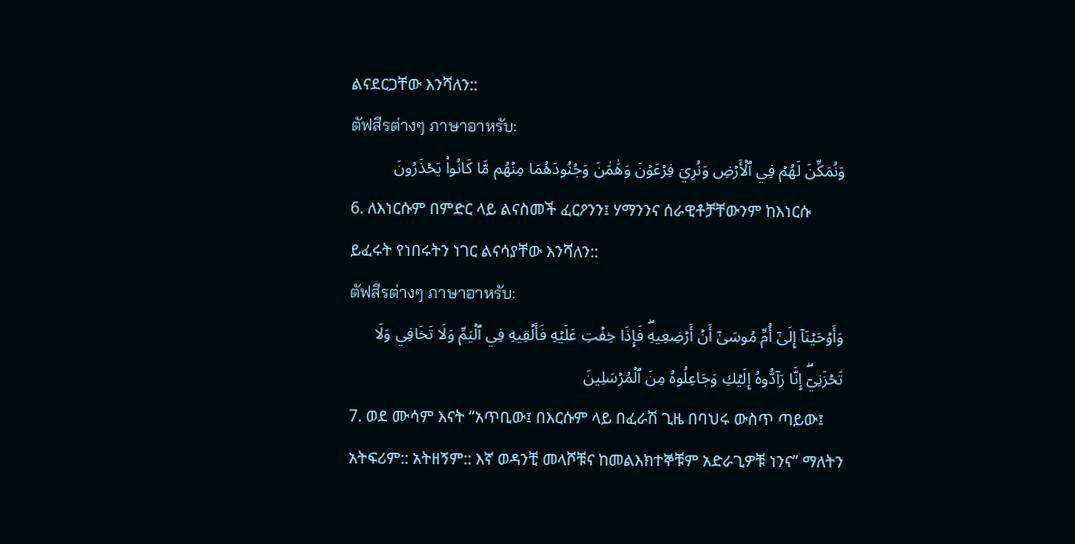ልናደርጋቸው እንሻለን::
ตัฟสีรต่างๆ ภาษาอาหรับ:
وَنُمَكِّنَ لَهُمۡ فِي ٱلۡأَرۡضِ وَنُرِيَ فِرۡعَوۡنَ وَهَٰمَٰنَ وَجُنُودَهُمَا مِنۡهُم مَّا كَانُواْ يَحۡذَرُونَ
6. ለእነርሱም በምድር ላይ ልናስመች ፈርዖንን፤ ሃማንንና ሰራዊቶቻቸውንም ከእነርሱ ይፈሩት የነበሩትን ነገር ልናሳያቸው እንሻለን::
ตัฟสีรต่างๆ ภาษาอาหรับ:
وَأَوۡحَيۡنَآ إِلَىٰٓ أُمِّ مُوسَىٰٓ أَنۡ أَرۡضِعِيهِۖ فَإِذَا خِفۡتِ عَلَيۡهِ فَأَلۡقِيهِ فِي ٱلۡيَمِّ وَلَا تَخَافِي وَلَا تَحۡزَنِيٓۖ إِنَّا رَآدُّوهُ إِلَيۡكِ وَجَاعِلُوهُ مِنَ ٱلۡمُرۡسَلِينَ
7. ወደ ሙሳም እናት “አጥቢው፤ በእርሱም ላይ በፈራሽ ጊዜ በባህሩ ውስጥ ጣይው፤ አትፍሪም:: አትዘኝም:: እኛ ወዳንቺ መላሾቹና ከመልእክተኞቹም አድራጊዎቹ ነንና” ማለትን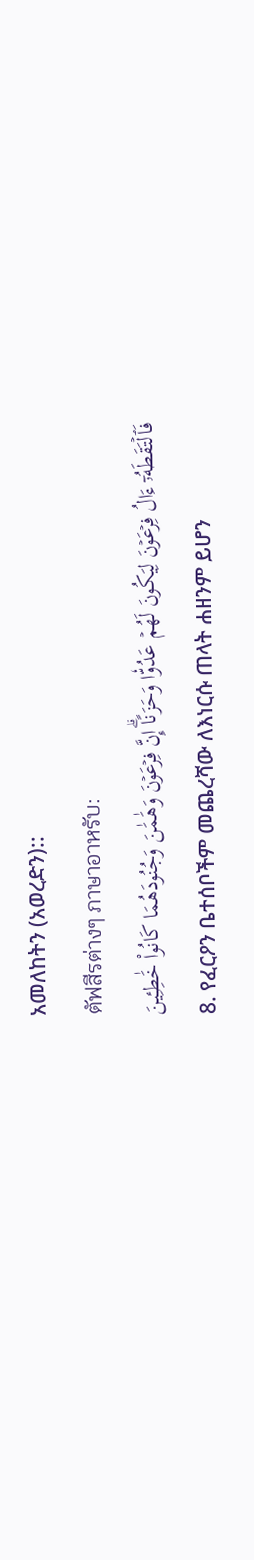አመለከትን (አወረድን)::
ตัฟสีรต่างๆ ภาษาอาหรับ:
فَٱلۡتَقَطَهُۥٓ ءَالُ فِرۡعَوۡنَ لِيَكُونَ لَهُمۡ عَدُوّٗا وَحَزَنًاۗ إِنَّ فِرۡعَوۡنَ وَهَٰمَٰنَ وَجُنُودَهُمَا كَانُواْ خَٰطِـِٔينَ
8. የፈርዖን ቤተሰቦችም መጨረሻው ለእነርሱ ጠላት ሐዘንም ይሆን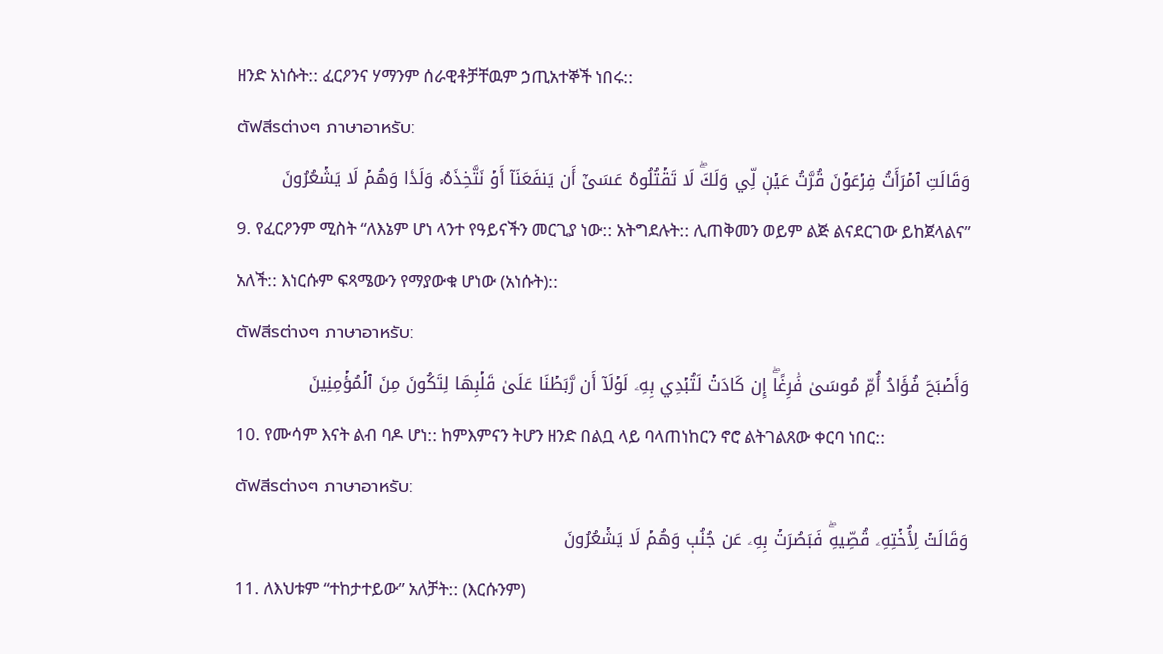ዘንድ አነሱት:: ፈርዖንና ሃማንም ሰራዊቶቻቸዉም ኃጢአተኞች ነበሩ::
ตัฟสีรต่างๆ ภาษาอาหรับ:
وَقَالَتِ ٱمۡرَأَتُ فِرۡعَوۡنَ قُرَّتُ عَيۡنٖ لِّي وَلَكَۖ لَا تَقۡتُلُوهُ عَسَىٰٓ أَن يَنفَعَنَآ أَوۡ نَتَّخِذَهُۥ وَلَدٗا وَهُمۡ لَا يَشۡعُرُونَ
9. የፈርዖንም ሚስት “ለእኔም ሆነ ላንተ የዓይናችን መርጊያ ነው:: አትግደሉት:: ሊጠቅመን ወይም ልጅ ልናደርገው ይከጀላልና” አለች:: እነርሱም ፍጻሜውን የማያውቁ ሆነው (አነሱት)::
ตัฟสีรต่างๆ ภาษาอาหรับ:
وَأَصۡبَحَ فُؤَادُ أُمِّ مُوسَىٰ فَٰرِغًاۖ إِن كَادَتۡ لَتُبۡدِي بِهِۦ لَوۡلَآ أَن رَّبَطۡنَا عَلَىٰ قَلۡبِهَا لِتَكُونَ مِنَ ٱلۡمُؤۡمِنِينَ
10. የሙሳም እናት ልብ ባዶ ሆነ:: ከምእምናን ትሆን ዘንድ በልቧ ላይ ባላጠነከርን ኖሮ ልትገልጸው ቀርባ ነበር::
ตัฟสีรต่างๆ ภาษาอาหรับ:
وَقَالَتۡ لِأُخۡتِهِۦ قُصِّيهِۖ فَبَصُرَتۡ بِهِۦ عَن جُنُبٖ وَهُمۡ لَا يَشۡعُرُونَ
11. ለእህቱም “ተከታተይው” አለቻት:: (እርሱንም)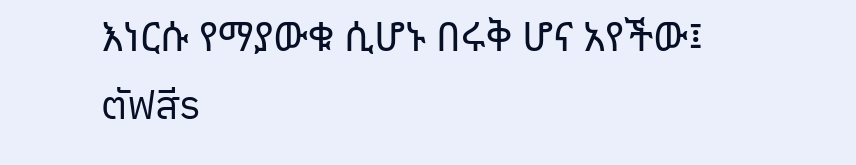እነርሱ የማያውቁ ሲሆኑ በሩቅ ሆና አየችው፤
ตัฟสีร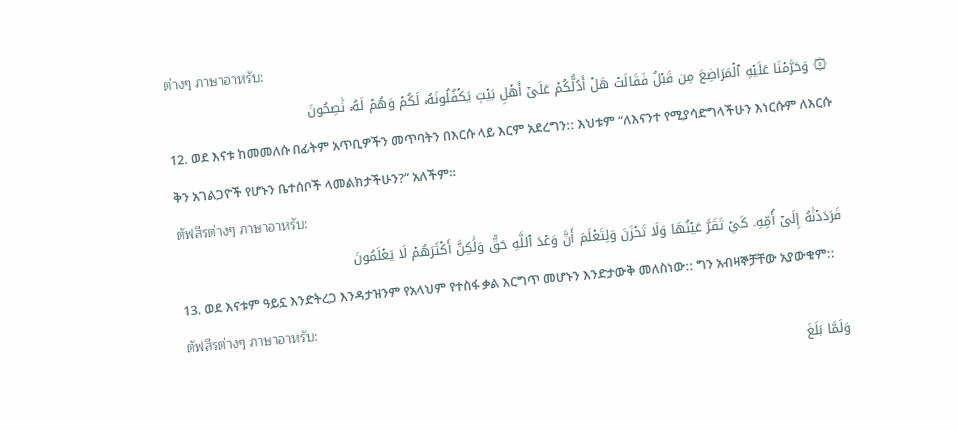ต่างๆ ภาษาอาหรับ:
۞ وَحَرَّمۡنَا عَلَيۡهِ ٱلۡمَرَاضِعَ مِن قَبۡلُ فَقَالَتۡ هَلۡ أَدُلُّكُمۡ عَلَىٰٓ أَهۡلِ بَيۡتٖ يَكۡفُلُونَهُۥ لَكُمۡ وَهُمۡ لَهُۥ نَٰصِحُونَ
12. ወደ እናቱ ከመመለሱ በፊትም አጥቢዎችን መጥባትን በእርሱ ላይ እርም አደረግን:: እህቱም “ለእናንተ የሚያሳድግላችሁን እነርሱም ለእርሱ ቅን አገልጋዮች የሆኑን ቤተሰቦች ላመልክታችሁን?” አለችም።
ตัฟสีรต่างๆ ภาษาอาหรับ:
فَرَدَدۡنَٰهُ إِلَىٰٓ أُمِّهِۦ كَيۡ تَقَرَّ عَيۡنُهَا وَلَا تَحۡزَنَ وَلِتَعۡلَمَ أَنَّ وَعۡدَ ٱللَّهِ حَقّٞ وَلَٰكِنَّ أَكۡثَرَهُمۡ لَا يَعۡلَمُونَ
13. ወደ እናቱም ዓይኗ እንድትረጋ እንዳታዝንም የአላህም የተስፋ ቃል እርግጥ መሆኑን እንድታውቅ መለስነው:: ግን አብዛኞቻቸው አያውቁም::
ตัฟสีรต่างๆ ภาษาอาหรับ:
وَلَمَّا بَلَغَ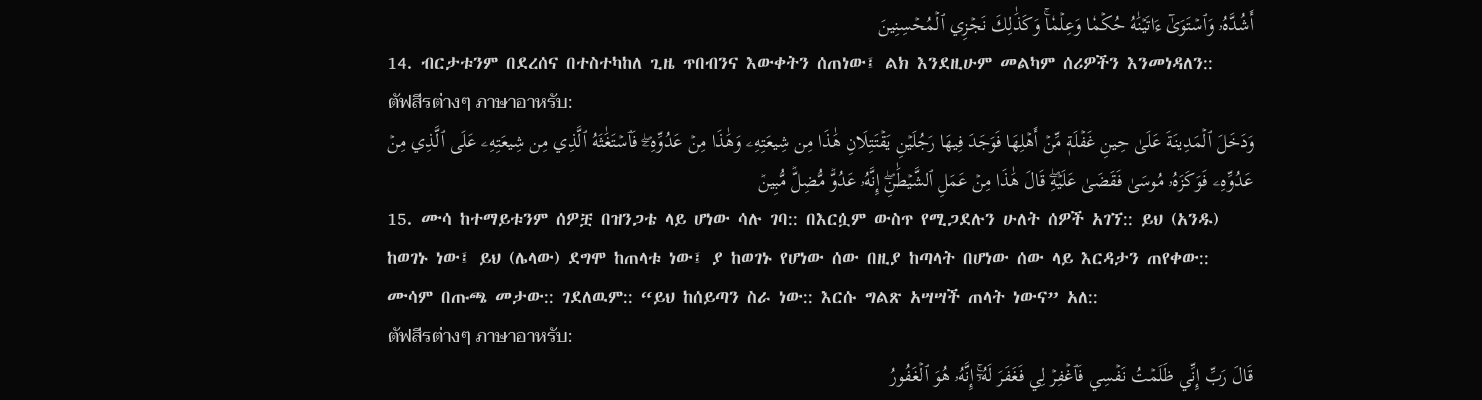أَشُدَّهُۥ وَٱسۡتَوَىٰٓ ءَاتَيۡنَٰهُ حُكۡمٗا وَعِلۡمٗاۚ وَكَذَٰلِكَ نَجۡزِي ٱلۡمُحۡسِنِينَ
14. ብርታቱንም በደረሰና በተስተካከለ ጊዜ ጥበብንና እውቀትን ሰጠነው፤ ልክ እንደዚሁም መልካም ሰሪዎችን እንመነዳለን::
ตัฟสีรต่างๆ ภาษาอาหรับ:
وَدَخَلَ ٱلۡمَدِينَةَ عَلَىٰ حِينِ غَفۡلَةٖ مِّنۡ أَهۡلِهَا فَوَجَدَ فِيهَا رَجُلَيۡنِ يَقۡتَتِلَانِ هَٰذَا مِن شِيعَتِهِۦ وَهَٰذَا مِنۡ عَدُوِّهِۦۖ فَٱسۡتَغَٰثَهُ ٱلَّذِي مِن شِيعَتِهِۦ عَلَى ٱلَّذِي مِنۡ عَدُوِّهِۦ فَوَكَزَهُۥ مُوسَىٰ فَقَضَىٰ عَلَيۡهِۖ قَالَ هَٰذَا مِنۡ عَمَلِ ٱلشَّيۡطَٰنِۖ إِنَّهُۥ عَدُوّٞ مُّضِلّٞ مُّبِينٞ
15. ሙሳ ከተማይቱንም ሰዎቿ በዝንጋቴ ላይ ሆነው ሳሉ ገባ:: በእርሷም ውስጥ የሚጋደሉን ሁለት ሰዎች አገኘ:: ይህ (አንዱ) ከወገኑ ነው፤ ይህ (ሌላው) ደግሞ ከጠላቱ ነው፤ ያ ከወገኑ የሆነው ሰው በዚያ ከጣላት በሆነው ሰው ላይ እርዳታን ጠየቀው:: ሙሳም በጡጫ መታው:: ገደለዉም:: “ይህ ከሰይጣን ስራ ነው:: እርሱ ግልጽ አሣሣች ጠላት ነውና” አለ::
ตัฟสีรต่างๆ ภาษาอาหรับ:
قَالَ رَبِّ إِنِّي ظَلَمۡتُ نَفۡسِي فَٱغۡفِرۡ لِي فَغَفَرَ لَهُۥٓۚ إِنَّهُۥ هُوَ ٱلۡغَفُورُ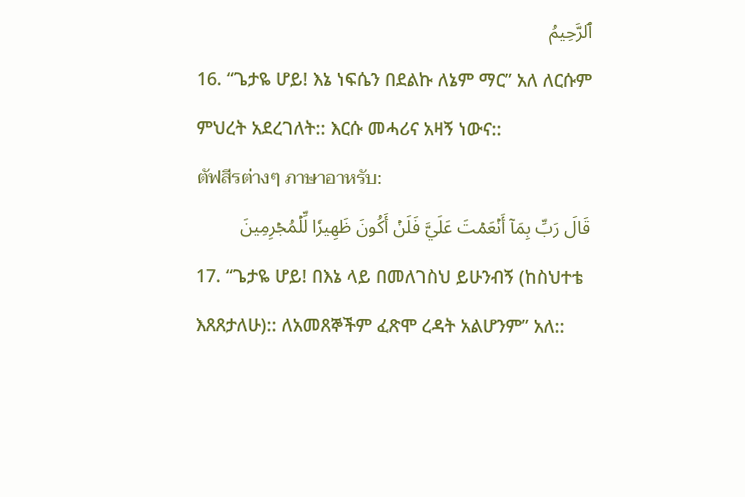ٱلرَّحِيمُ
16. “ጌታዬ ሆይ! እኔ ነፍሴን በደልኩ ለኔም ማር” አለ ለርሱም ምህረት አደረገለት:: እርሱ መሓሪና አዛኝ ነውና::
ตัฟสีรต่างๆ ภาษาอาหรับ:
قَالَ رَبِّ بِمَآ أَنۡعَمۡتَ عَلَيَّ فَلَنۡ أَكُونَ ظَهِيرٗا لِّلۡمُجۡرِمِينَ
17. “ጌታዬ ሆይ! በእኔ ላይ በመለገስህ ይሁንብኝ (ከስህተቴ እጸጸታለሁ):: ለአመጸኞችም ፈጽሞ ረዳት አልሆንም” አለ::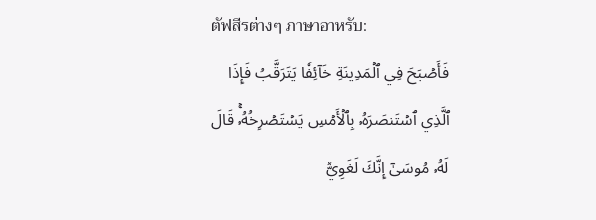ตัฟสีรต่างๆ ภาษาอาหรับ:
فَأَصۡبَحَ فِي ٱلۡمَدِينَةِ خَآئِفٗا يَتَرَقَّبُ فَإِذَا ٱلَّذِي ٱسۡتَنصَرَهُۥ بِٱلۡأَمۡسِ يَسۡتَصۡرِخُهُۥۚ قَالَ لَهُۥ مُوسَىٰٓ إِنَّكَ لَغَوِيّٞ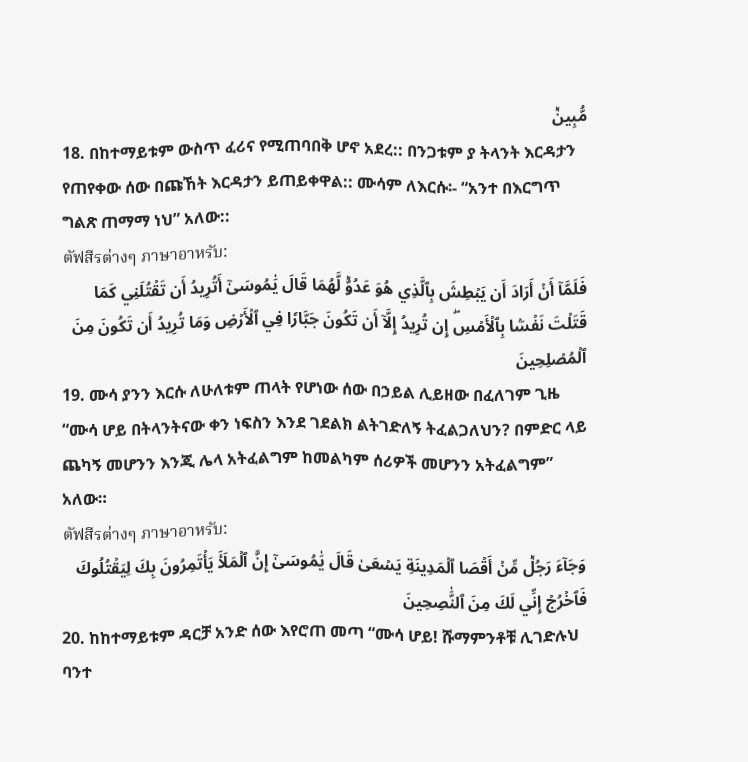مُّبِينٞ
18. በከተማይቱም ውስጥ ፈሪና የሚጠባበቅ ሆኖ አደረ:: በንጋቱም ያ ትላንት እርዳታን የጠየቀው ሰው በጩኸት እርዳታን ይጠይቀዋል:: ሙሳም ለእርሱ፡- “አንተ በእርግጥ ግልጽ ጠማማ ነህ” አለው::
ตัฟสีรต่างๆ ภาษาอาหรับ:
فَلَمَّآ أَنۡ أَرَادَ أَن يَبۡطِشَ بِٱلَّذِي هُوَ عَدُوّٞ لَّهُمَا قَالَ يَٰمُوسَىٰٓ أَتُرِيدُ أَن تَقۡتُلَنِي كَمَا قَتَلۡتَ نَفۡسَۢا بِٱلۡأَمۡسِۖ إِن تُرِيدُ إِلَّآ أَن تَكُونَ جَبَّارٗا فِي ٱلۡأَرۡضِ وَمَا تُرِيدُ أَن تَكُونَ مِنَ ٱلۡمُصۡلِحِينَ
19. ሙሳ ያንን እርሱ ለሁለቱም ጠላት የሆነው ሰው በኃይል ሊይዘው በፈለገም ጊዜ “ሙሳ ሆይ በትላንትናው ቀን ነፍስን እንደ ገደልክ ልትገድለኝ ትፈልጋለህን? በምድር ላይ ጨካኝ መሆንን እንጂ ሌላ አትፈልግም ከመልካም ሰሪዎች መሆንን አትፈልግም” አለው።
ตัฟสีรต่างๆ ภาษาอาหรับ:
وَجَآءَ رَجُلٞ مِّنۡ أَقۡصَا ٱلۡمَدِينَةِ يَسۡعَىٰ قَالَ يَٰمُوسَىٰٓ إِنَّ ٱلۡمَلَأَ يَأۡتَمِرُونَ بِكَ لِيَقۡتُلُوكَ فَٱخۡرُجۡ إِنِّي لَكَ مِنَ ٱلنَّٰصِحِينَ
20. ከከተማይቱም ዳርቻ አንድ ሰው እየሮጠ መጣ “ሙሳ ሆይ! ሹማምንቶቹ ሊገድሉህ ባንተ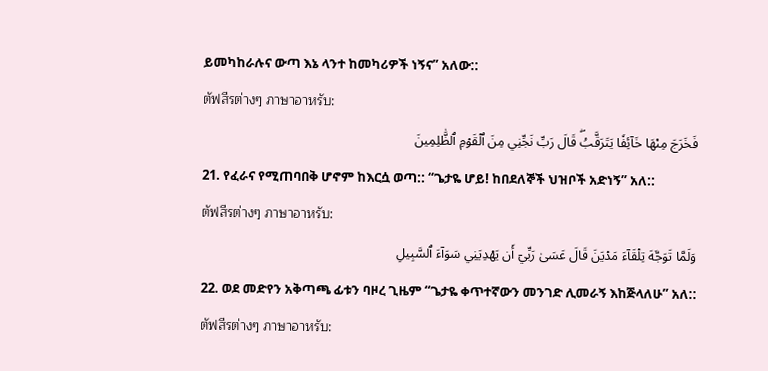ይመካከራሉና ውጣ እኔ ላንተ ከመካሪዎች ነኝና” አለው::
ตัฟสีรต่างๆ ภาษาอาหรับ:
فَخَرَجَ مِنۡهَا خَآئِفٗا يَتَرَقَّبُۖ قَالَ رَبِّ نَجِّنِي مِنَ ٱلۡقَوۡمِ ٱلظَّٰلِمِينَ
21. የፈራና የሚጠባበቅ ሆኖም ከእርሷ ወጣ:: “ጌታዬ ሆይ! ከበደለኞች ህዝቦች አድነኝ” አለ::
ตัฟสีรต่างๆ ภาษาอาหรับ:
وَلَمَّا تَوَجَّهَ تِلۡقَآءَ مَدۡيَنَ قَالَ عَسَىٰ رَبِّيٓ أَن يَهۡدِيَنِي سَوَآءَ ٱلسَّبِيلِ
22. ወደ መድየን አቅጣጫ ፊቱን ባዞረ ጊዜም “ጌታዬ ቀጥተኛውን መንገድ ሊመራኝ እከጅላለሁ” አለ::
ตัฟสีรต่างๆ ภาษาอาหรับ: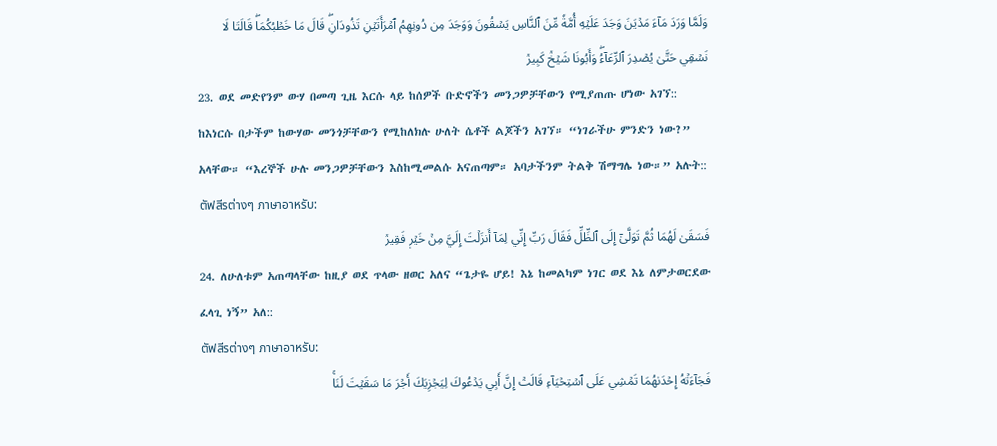وَلَمَّا وَرَدَ مَآءَ مَدۡيَنَ وَجَدَ عَلَيۡهِ أُمَّةٗ مِّنَ ٱلنَّاسِ يَسۡقُونَ وَوَجَدَ مِن دُونِهِمُ ٱمۡرَأَتَيۡنِ تَذُودَانِۖ قَالَ مَا خَطۡبُكُمَاۖ قَالَتَا لَا نَسۡقِي حَتَّىٰ يُصۡدِرَ ٱلرِّعَآءُۖ وَأَبُونَا شَيۡخٞ كَبِيرٞ
23. ወደ መድየንም ውሃ በመጣ ጊዜ እርሱ ላይ ከሰዎች ቡድኖችን መንጋዎቻቸውን የሚያጠጡ ሆነው አገኘ:: ከእነርሱ በታችም ከውሃው መንጎቻቸውን የሚከለክሉ ሁለት ሴቶች ልጆችን አገኘ። “ነገራችሁ ምንድን ነው?” አላቸው። “እረኞች ሁሉ መንጋዎቻቸውን እስከሚመልሱ አናጠጣም። አባታችንም ትልቅ ሽማግሌ ነው።” አሉት::
ตัฟสีรต่างๆ ภาษาอาหรับ:
فَسَقَىٰ لَهُمَا ثُمَّ تَوَلَّىٰٓ إِلَى ٱلظِّلِّ فَقَالَ رَبِّ إِنِّي لِمَآ أَنزَلۡتَ إِلَيَّ مِنۡ خَيۡرٖ فَقِيرٞ
24. ለሁለቱም አጠጣላቸው ከዚያ ወደ ጥላው ዘወር አለና “ጌታዬ ሆይ! እኔ ከመልካም ነገር ወደ እኔ ለምታወርደው ፈላጊ ነኝ” አለ::
ตัฟสีรต่างๆ ภาษาอาหรับ:
فَجَآءَتۡهُ إِحۡدَىٰهُمَا تَمۡشِي عَلَى ٱسۡتِحۡيَآءٖ قَالَتۡ إِنَّ أَبِي يَدۡعُوكَ لِيَجۡزِيَكَ أَجۡرَ مَا سَقَيۡتَ لَنَاۚ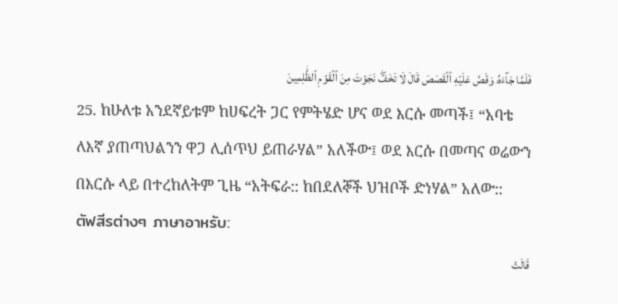فَلَمَّا جَآءَهُۥ وَقَصَّ عَلَيۡهِ ٱلۡقَصَصَ قَالَ لَا تَخَفۡۖ نَجَوۡتَ مِنَ ٱلۡقَوۡمِ ٱلظَّٰلِمِينَ
25. ከሁለቱ አንደኛይቱም ከሀፍረት ጋር የምትሄድ ሆና ወደ እርሱ መጣች፤ “አባቴ ለእኛ ያጠጣህልንን ዋጋ ሊሰጥህ ይጠራሃል” አለችው፤ ወደ እርሱ በመጣና ወሬውን በእርሱ ላይ በተረከለትም ጊዜ “አትፍራ:: ከበደለኞች ህዝቦች ድነሃል” አለው::
ตัฟสีรต่างๆ ภาษาอาหรับ:
قَالَتۡ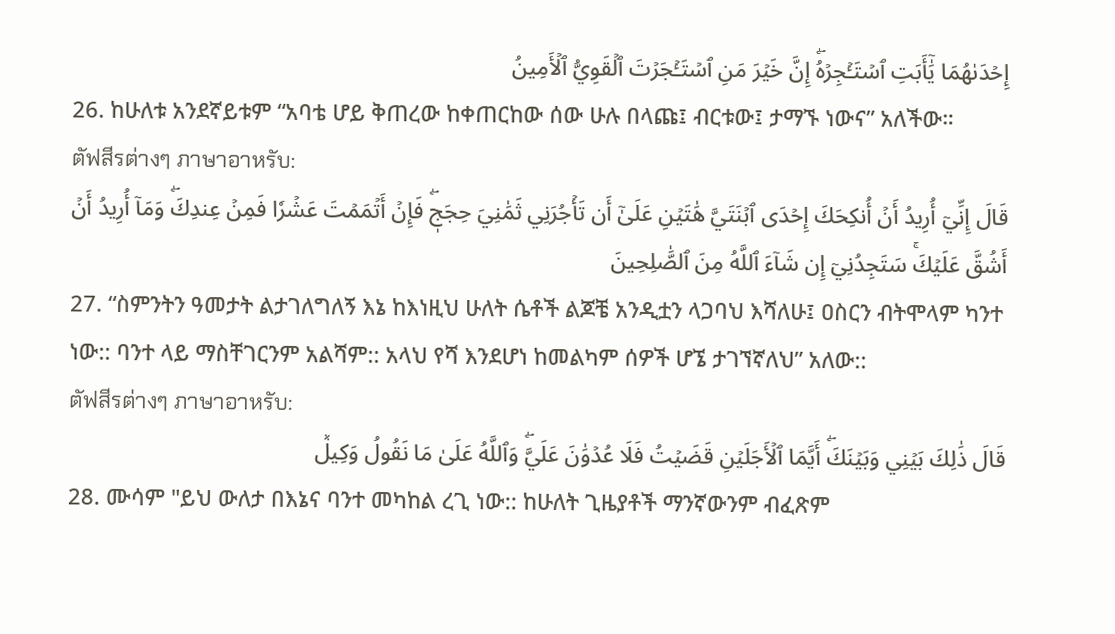إِحۡدَىٰهُمَا يَٰٓأَبَتِ ٱسۡتَـٔۡجِرۡهُۖ إِنَّ خَيۡرَ مَنِ ٱسۡتَـٔۡجَرۡتَ ٱلۡقَوِيُّ ٱلۡأَمِينُ
26. ከሁለቱ አንደኛይቱም “አባቴ ሆይ ቅጠረው ከቀጠርከው ሰው ሁሉ በላጩ፤ ብርቱው፤ ታማኙ ነውና” አለችው።
ตัฟสีรต่างๆ ภาษาอาหรับ:
قَالَ إِنِّيٓ أُرِيدُ أَنۡ أُنكِحَكَ إِحۡدَى ٱبۡنَتَيَّ هَٰتَيۡنِ عَلَىٰٓ أَن تَأۡجُرَنِي ثَمَٰنِيَ حِجَجٖۖ فَإِنۡ أَتۡمَمۡتَ عَشۡرٗا فَمِنۡ عِندِكَۖ وَمَآ أُرِيدُ أَنۡ أَشُقَّ عَلَيۡكَۚ سَتَجِدُنِيٓ إِن شَآءَ ٱللَّهُ مِنَ ٱلصَّٰلِحِينَ
27. “ስምንትን ዓመታት ልታገለግለኝ እኔ ከእነዚህ ሁለት ሴቶች ልጆቼ አንዲቷን ላጋባህ እሻለሁ፤ ዐስርን ብትሞላም ካንተ ነው:: ባንተ ላይ ማስቸገርንም አልሻም:: አላህ የሻ እንደሆነ ከመልካም ሰዎች ሆኜ ታገኘኛለህ” አለው::
ตัฟสีรต่างๆ ภาษาอาหรับ:
قَالَ ذَٰلِكَ بَيۡنِي وَبَيۡنَكَۖ أَيَّمَا ٱلۡأَجَلَيۡنِ قَضَيۡتُ فَلَا عُدۡوَٰنَ عَلَيَّۖ وَٱللَّهُ عَلَىٰ مَا نَقُولُ وَكِيلٞ
28. ሙሳም "ይህ ውለታ በእኔና ባንተ መካከል ረጊ ነው:: ከሁለት ጊዜያቶች ማንኛውንም ብፈጽም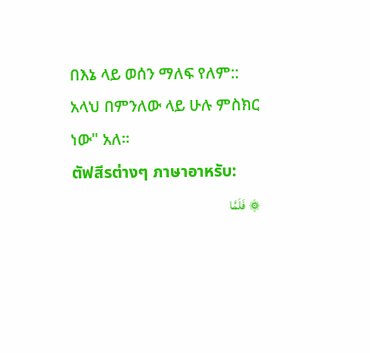በእኔ ላይ ወሰን ማለፍ የለም:: አላህ በምንለው ላይ ሁሉ ምስክር ነው" አለ።
ตัฟสีรต่างๆ ภาษาอาหรับ:
۞ فَلَمَّا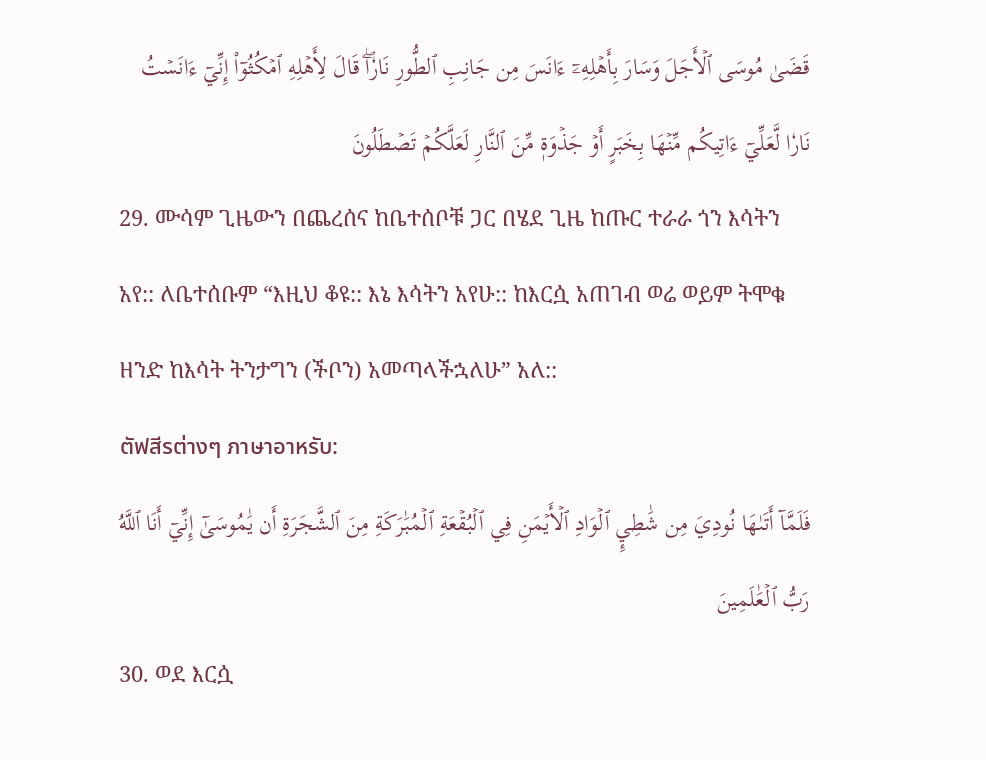قَضَىٰ مُوسَى ٱلۡأَجَلَ وَسَارَ بِأَهۡلِهِۦٓ ءَانَسَ مِن جَانِبِ ٱلطُّورِ نَارٗاۖ قَالَ لِأَهۡلِهِ ٱمۡكُثُوٓاْ إِنِّيٓ ءَانَسۡتُ نَارٗا لَّعَلِّيٓ ءَاتِيكُم مِّنۡهَا بِخَبَرٍ أَوۡ جَذۡوَةٖ مِّنَ ٱلنَّارِ لَعَلَّكُمۡ تَصۡطَلُونَ
29. ሙሳም ጊዜውን በጨረሰና ከቤተሰቦቹ ጋር በሄደ ጊዜ ከጡር ተራራ ጎን እሳትን አየ:: ለቤተሰቡም “እዚህ ቆዩ:: እኔ እሳትን አየሁ:: ከእርሷ አጠገብ ወሬ ወይም ትሞቁ ዘንድ ከእሳት ትንታግን (ችቦን) አመጣላችኋለሁ” አለ::
ตัฟสีรต่างๆ ภาษาอาหรับ:
فَلَمَّآ أَتَىٰهَا نُودِيَ مِن شَٰطِيِٕ ٱلۡوَادِ ٱلۡأَيۡمَنِ فِي ٱلۡبُقۡعَةِ ٱلۡمُبَٰرَكَةِ مِنَ ٱلشَّجَرَةِ أَن يَٰمُوسَىٰٓ إِنِّيٓ أَنَا ٱللَّهُ رَبُّ ٱلۡعَٰلَمِينَ
30. ወደ እርሷ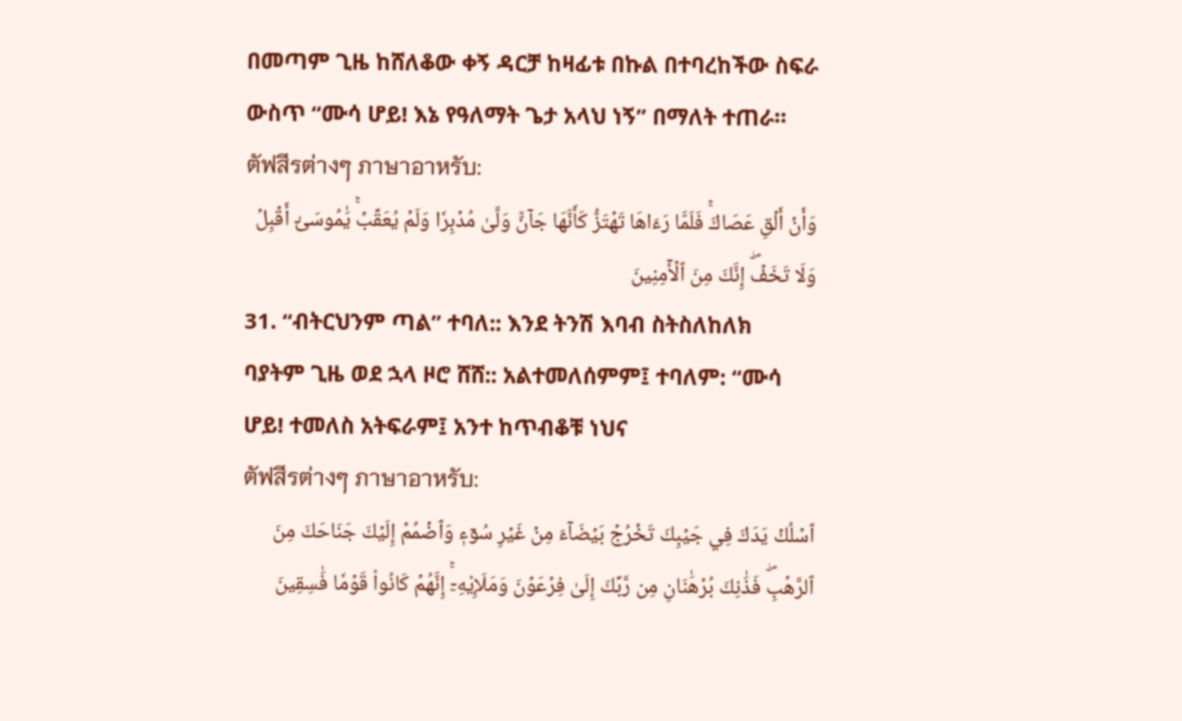በመጣም ጊዜ ከሸለቆው ቀኝ ዳርቻ ከዛፊቱ በኩል በተባረከችው ስፍራ ውስጥ “ሙሳ ሆይ! እኔ የዓለማት ጌታ አላህ ነኝ” በማለት ተጠራ።
ตัฟสีรต่างๆ ภาษาอาหรับ:
وَأَنۡ أَلۡقِ عَصَاكَۚ فَلَمَّا رَءَاهَا تَهۡتَزُّ كَأَنَّهَا جَآنّٞ وَلَّىٰ مُدۡبِرٗا وَلَمۡ يُعَقِّبۡۚ يَٰمُوسَىٰٓ أَقۡبِلۡ وَلَا تَخَفۡۖ إِنَّكَ مِنَ ٱلۡأٓمِنِينَ
31. “ብትርህንም ጣል” ተባለ:: እንደ ትንሽ እባብ ስትስለከለክ ባያትም ጊዜ ወደ ኋላ ዞሮ ሸሸ:: አልተመለሰምም፤ ተባለም: “ሙሳ ሆይ! ተመለስ አትፍራም፤ አንተ ከጥብቆቹ ነህና
ตัฟสีรต่างๆ ภาษาอาหรับ:
ٱسۡلُكۡ يَدَكَ فِي جَيۡبِكَ تَخۡرُجۡ بَيۡضَآءَ مِنۡ غَيۡرِ سُوٓءٖ وَٱضۡمُمۡ إِلَيۡكَ جَنَاحَكَ مِنَ ٱلرَّهۡبِۖ فَذَٰنِكَ بُرۡهَٰنَانِ مِن رَّبِّكَ إِلَىٰ فِرۡعَوۡنَ وَمَلَإِيْهِۦٓۚ إِنَّهُمۡ كَانُواْ قَوۡمٗا فَٰسِقِينَ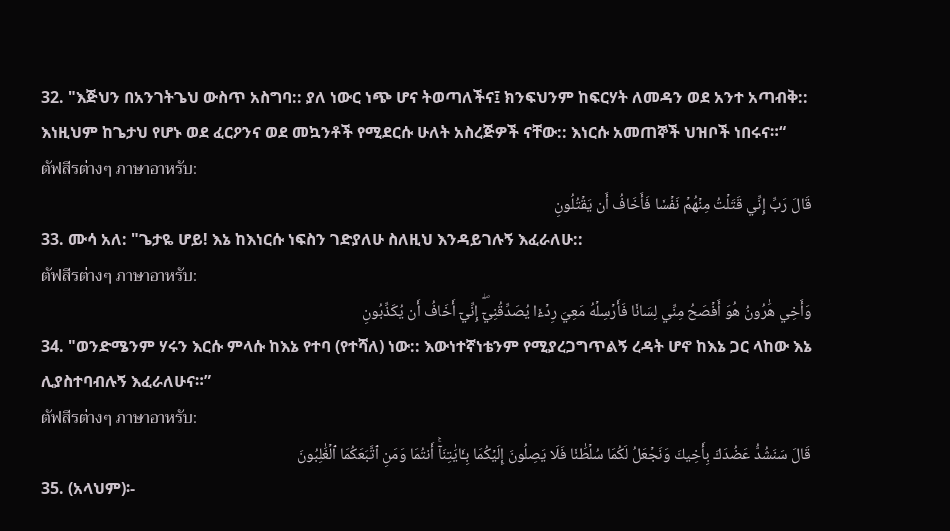32. "እጅህን በአንገትጌህ ውስጥ አስግባ:: ያለ ነውር ነጭ ሆና ትወጣለችና፤ ክንፍህንም ከፍርሃት ለመዳን ወደ አንተ አጣብቅ:: እነዚህም ከጌታህ የሆኑ ወደ ፈርዖንና ወደ መኳንቶች የሚደርሱ ሁለት አስረጅዎች ናቸው:: እነርሱ አመጠኞች ህዝቦች ነበሩና።“
ตัฟสีรต่างๆ ภาษาอาหรับ:
قَالَ رَبِّ إِنِّي قَتَلۡتُ مِنۡهُمۡ نَفۡسٗا فَأَخَافُ أَن يَقۡتُلُونِ
33. ሙሳ አለ: "ጌታዬ ሆይ! እኔ ከእነርሱ ነፍስን ገድያለሁ ስለዚህ እንዳይገሉኝ እፈራለሁ::
ตัฟสีรต่างๆ ภาษาอาหรับ:
وَأَخِي هَٰرُونُ هُوَ أَفۡصَحُ مِنِّي لِسَانٗا فَأَرۡسِلۡهُ مَعِيَ رِدۡءٗا يُصَدِّقُنِيٓۖ إِنِّيٓ أَخَافُ أَن يُكَذِّبُونِ
34. "ወንድሜንም ሃሩን እርሱ ምላሱ ከእኔ የተባ (የተሻለ) ነው:: እውነተኛነቴንም የሚያረጋግጥልኝ ረዳት ሆኖ ከእኔ ጋር ላከው እኔ ሊያስተባብሉኝ እፈራለሁና።”
ตัฟสีรต่างๆ ภาษาอาหรับ:
قَالَ سَنَشُدُّ عَضُدَكَ بِأَخِيكَ وَنَجۡعَلُ لَكُمَا سُلۡطَٰنٗا فَلَا يَصِلُونَ إِلَيۡكُمَا بِـَٔايَٰتِنَآۚ أَنتُمَا وَمَنِ ٱتَّبَعَكُمَا ٱلۡغَٰلِبُونَ
35. (አላህም)፡-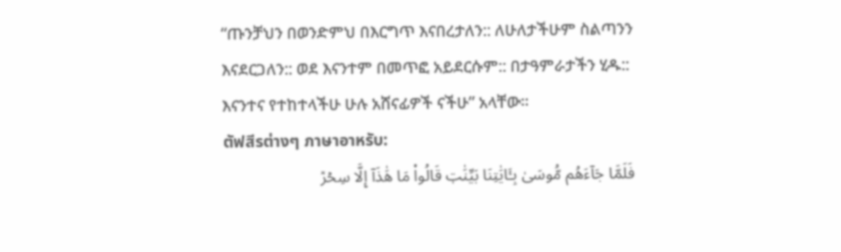“ጡንቻህን በወንድምህ በእርግጥ እናበረታለን:: ለሁለታችሁም ስልጣንን እናደርጋለን:: ወደ እናንተም በመጥፎ አይደርሱም:: በታዓምራታችን ሂዱ:: እናንተና የተከተላችሁ ሁሉ አሸናፊዎች ናችሁ” አላቸው።
ตัฟสีรต่างๆ ภาษาอาหรับ:
فَلَمَّا جَآءَهُم مُّوسَىٰ بِـَٔايَٰتِنَا بَيِّنَٰتٖ قَالُواْ مَا هَٰذَآ إِلَّا سِحۡرٞ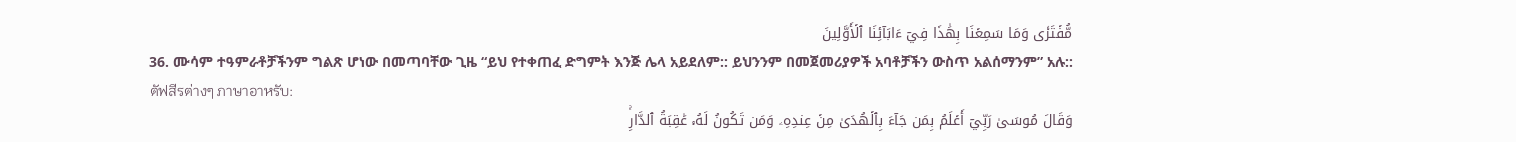مُّفۡتَرٗى وَمَا سَمِعۡنَا بِهَٰذَا فِيٓ ءَابَآئِنَا ٱلۡأَوَّلِينَ
36. ሙሳም ተዓምራቶቻችንም ግልጽ ሆነው በመጣባቸው ጊዜ “ይህ የተቀጠፈ ድግምት እንጅ ሌላ አይደለም:: ይህንንም በመጀመሪያዎች አባቶቻችን ውስጥ አልሰማንም” አሉ::
ตัฟสีรต่างๆ ภาษาอาหรับ:
وَقَالَ مُوسَىٰ رَبِّيٓ أَعۡلَمُ بِمَن جَآءَ بِٱلۡهُدَىٰ مِنۡ عِندِهِۦ وَمَن تَكُونُ لَهُۥ عَٰقِبَةُ ٱلدَّارِۚ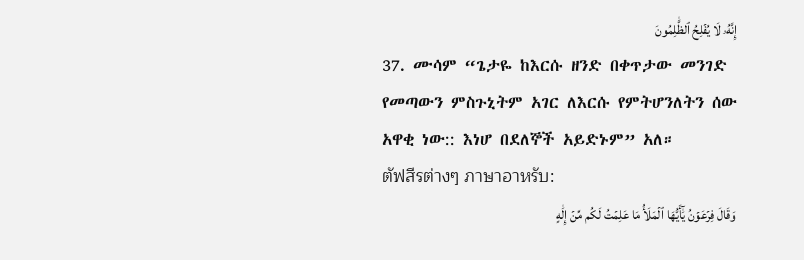إِنَّهُۥ لَا يُفۡلِحُ ٱلظَّٰلِمُونَ
37. ሙሳም “ጌታዬ ከእርሱ ዘንድ በቀጥታው መንገድ የመጣውን ምስጉኒትም አገር ለእርሱ የምትሆንለትን ሰው አዋቂ ነው:: እነሆ በደለኞች አይድኑም” አለ።
ตัฟสีรต่างๆ ภาษาอาหรับ:
وَقَالَ فِرۡعَوۡنُ يَٰٓأَيُّهَا ٱلۡمَلَأُ مَا عَلِمۡتُ لَكُم مِّنۡ إِلَٰهٍ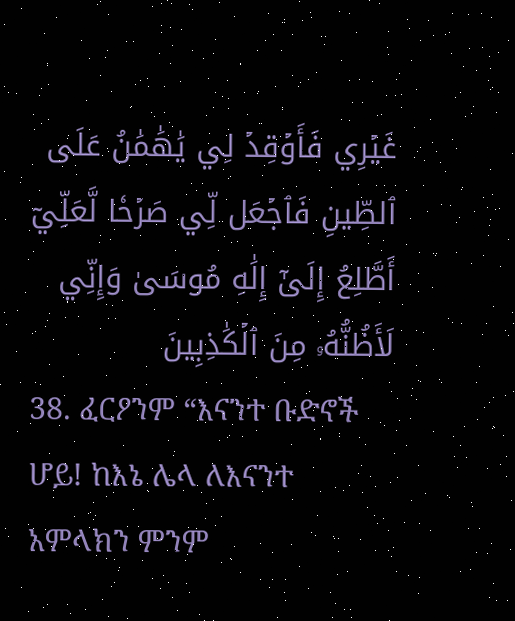غَيۡرِي فَأَوۡقِدۡ لِي يَٰهَٰمَٰنُ عَلَى ٱلطِّينِ فَٱجۡعَل لِّي صَرۡحٗا لَّعَلِّيٓ أَطَّلِعُ إِلَىٰٓ إِلَٰهِ مُوسَىٰ وَإِنِّي لَأَظُنُّهُۥ مِنَ ٱلۡكَٰذِبِينَ
38. ፈርዖንም “እናንተ ቡድኖች ሆይ! ከእኔ ሌላ ለእናንተ አምላክን ምንም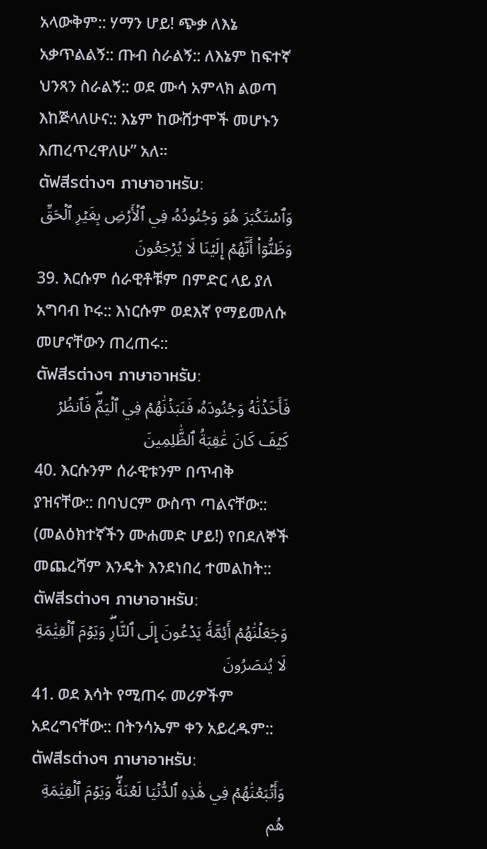አላውቅም:: ሃማን ሆይ! ጭቃ ለእኔ አቃጥልልኝ:: ጡብ ስራልኝ:: ለእኔም ከፍተኛ ህንጻን ስራልኝ:: ወደ ሙሳ አምላክ ልወጣ እከጅላለሁና:: እኔም ከውሸታሞች መሆኑን እጠረጥረዋለሁ” አለ።
ตัฟสีรต่างๆ ภาษาอาหรับ:
وَٱسۡتَكۡبَرَ هُوَ وَجُنُودُهُۥ فِي ٱلۡأَرۡضِ بِغَيۡرِ ٱلۡحَقِّ وَظَنُّوٓاْ أَنَّهُمۡ إِلَيۡنَا لَا يُرۡجَعُونَ
39. እርሱም ሰራዊቶቹም በምድር ላይ ያለ አግባብ ኮሩ:: እነርሱም ወደእኛ የማይመለሱ መሆናቸውን ጠረጠሩ::
ตัฟสีรต่างๆ ภาษาอาหรับ:
فَأَخَذۡنَٰهُ وَجُنُودَهُۥ فَنَبَذۡنَٰهُمۡ فِي ٱلۡيَمِّۖ فَٱنظُرۡ كَيۡفَ كَانَ عَٰقِبَةُ ٱلظَّٰلِمِينَ
40. እርሱንም ሰራዊቱንም በጥብቅ ያዝናቸው:: በባህርም ውስጥ ጣልናቸው:: (መልዕክተኛችን ሙሐመድ ሆይ!) የበደለኞች መጨረሻም እንዴት እንደነበረ ተመልከት::
ตัฟสีรต่างๆ ภาษาอาหรับ:
وَجَعَلۡنَٰهُمۡ أَئِمَّةٗ يَدۡعُونَ إِلَى ٱلنَّارِۖ وَيَوۡمَ ٱلۡقِيَٰمَةِ لَا يُنصَرُونَ
41. ወደ እሳት የሚጠሩ መሪዎችም አደረግናቸው:: በትንሳኤም ቀን አይረዱም::
ตัฟสีรต่างๆ ภาษาอาหรับ:
وَأَتۡبَعۡنَٰهُمۡ فِي هَٰذِهِ ٱلدُّنۡيَا لَعۡنَةٗۖ وَيَوۡمَ ٱلۡقِيَٰمَةِ هُم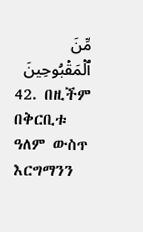مِّنَ ٱلۡمَقۡبُوحِينَ
42. በዚችም በቅርቢቱ ዓለም ውስጥ እርግማንን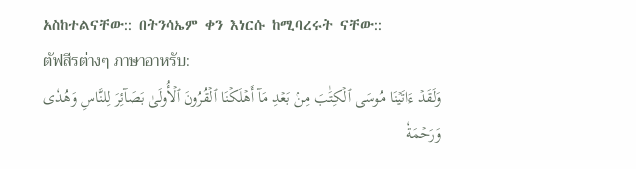አስከተልናቸው:: በትንሳኤም ቀን እነርሱ ከሚባረሩት ናቸው::
ตัฟสีรต่างๆ ภาษาอาหรับ:
وَلَقَدۡ ءَاتَيۡنَا مُوسَى ٱلۡكِتَٰبَ مِنۢ بَعۡدِ مَآ أَهۡلَكۡنَا ٱلۡقُرُونَ ٱلۡأُولَىٰ بَصَآئِرَ لِلنَّاسِ وَهُدٗى وَرَحۡمَةٗ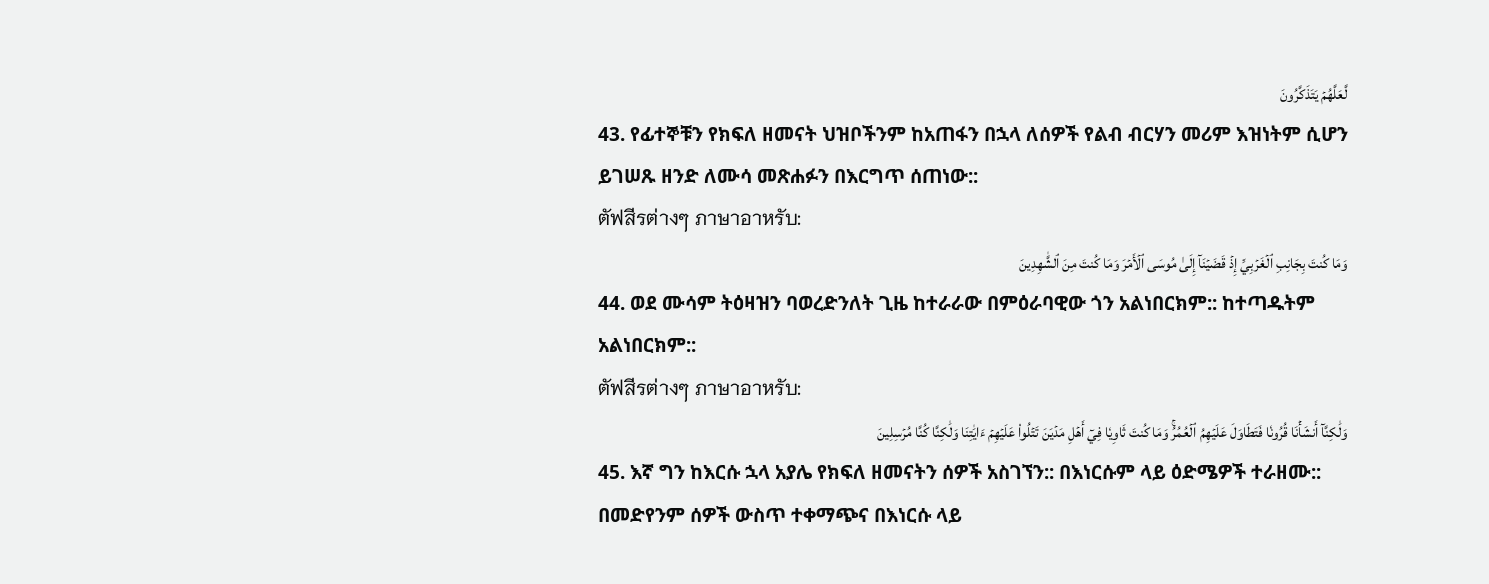لَّعَلَّهُمۡ يَتَذَكَّرُونَ
43. የፊተኞቹን የክፍለ ዘመናት ህዝቦችንም ከአጠፋን በኋላ ለሰዎች የልብ ብርሃን መሪም እዝነትም ሲሆን ይገሠጹ ዘንድ ለሙሳ መጽሐፉን በእርግጥ ሰጠነው::
ตัฟสีรต่างๆ ภาษาอาหรับ:
وَمَا كُنتَ بِجَانِبِ ٱلۡغَرۡبِيِّ إِذۡ قَضَيۡنَآ إِلَىٰ مُوسَى ٱلۡأَمۡرَ وَمَا كُنتَ مِنَ ٱلشَّٰهِدِينَ
44. ወደ ሙሳም ትዕዛዝን ባወረድንለት ጊዜ ከተራራው በምዕራባዊው ጎን አልነበርክም:: ከተጣዱትም አልነበርክም::
ตัฟสีรต่างๆ ภาษาอาหรับ:
وَلَٰكِنَّآ أَنشَأۡنَا قُرُونٗا فَتَطَاوَلَ عَلَيۡهِمُ ٱلۡعُمُرُۚ وَمَا كُنتَ ثَاوِيٗا فِيٓ أَهۡلِ مَدۡيَنَ تَتۡلُواْ عَلَيۡهِمۡ ءَايَٰتِنَا وَلَٰكِنَّا كُنَّا مُرۡسِلِينَ
45. እኛ ግን ከእርሱ ኋላ አያሌ የክፍለ ዘመናትን ሰዎች አስገኘን:: በእነርሱም ላይ ዕድሜዎች ተራዘሙ:: በመድየንም ሰዎች ውስጥ ተቀማጭና በእነርሱ ላይ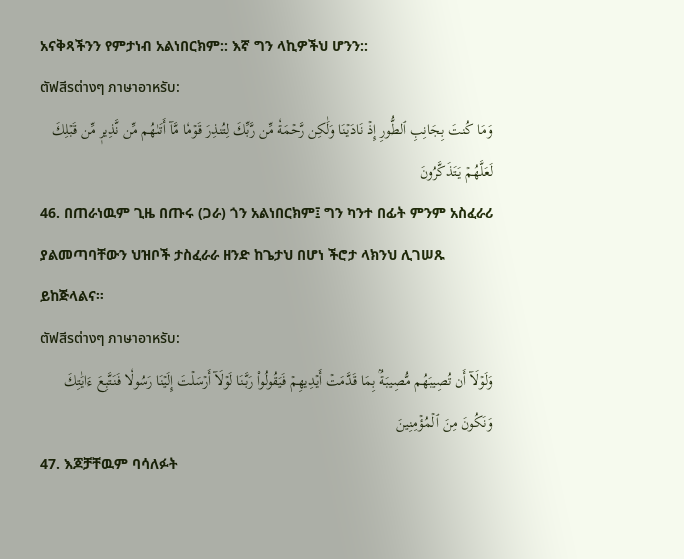አናቅጻችንን የምታነብ አልነበርክም:: እኛ ግን ላኪዎችህ ሆንን::
ตัฟสีรต่างๆ ภาษาอาหรับ:
وَمَا كُنتَ بِجَانِبِ ٱلطُّورِ إِذۡ نَادَيۡنَا وَلَٰكِن رَّحۡمَةٗ مِّن رَّبِّكَ لِتُنذِرَ قَوۡمٗا مَّآ أَتَىٰهُم مِّن نَّذِيرٖ مِّن قَبۡلِكَ لَعَلَّهُمۡ يَتَذَكَّرُونَ
46. በጠራነዉም ጊዜ በጡሩ (ጋራ) ጎን አልነበርክም፤ ግን ካንተ በፊት ምንም አስፈራሪ ያልመጣባቸውን ህዝቦች ታስፈራራ ዘንድ ከጌታህ በሆነ ችሮታ ላክንህ ሊገሠጹ ይከጅላልና።
ตัฟสีรต่างๆ ภาษาอาหรับ:
وَلَوۡلَآ أَن تُصِيبَهُم مُّصِيبَةُۢ بِمَا قَدَّمَتۡ أَيۡدِيهِمۡ فَيَقُولُواْ رَبَّنَا لَوۡلَآ أَرۡسَلۡتَ إِلَيۡنَا رَسُولٗا فَنَتَّبِعَ ءَايَٰتِكَ وَنَكُونَ مِنَ ٱلۡمُؤۡمِنِينَ
47. እጆቻቸዉም ባሳለፉት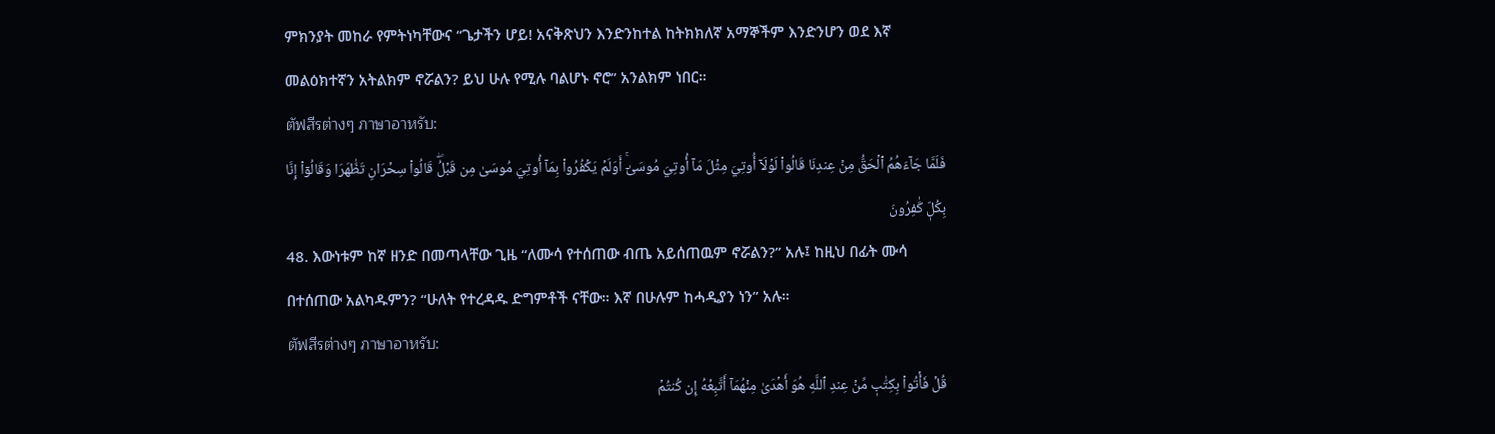ምክንያት መከራ የምትነካቸውና “ጌታችን ሆይ! አናቅጽህን እንድንከተል ከትክክለኛ አማኞችም እንድንሆን ወደ እኛ መልዕክተኛን አትልክም ኖሯልን? ይህ ሁሉ የሚሉ ባልሆኑ ኖሮ” አንልክም ነበር።
ตัฟสีรต่างๆ ภาษาอาหรับ:
فَلَمَّا جَآءَهُمُ ٱلۡحَقُّ مِنۡ عِندِنَا قَالُواْ لَوۡلَآ أُوتِيَ مِثۡلَ مَآ أُوتِيَ مُوسَىٰٓۚ أَوَلَمۡ يَكۡفُرُواْ بِمَآ أُوتِيَ مُوسَىٰ مِن قَبۡلُۖ قَالُواْ سِحۡرَانِ تَظَٰهَرَا وَقَالُوٓاْ إِنَّا بِكُلّٖ كَٰفِرُونَ
48. እውነቱም ከኛ ዘንድ በመጣላቸው ጊዜ “ለሙሳ የተሰጠው ብጤ አይሰጠዉም ኖሯልን?” አሉ፤ ከዚህ በፊት ሙሳ በተሰጠው አልካዱምን? “ሁለት የተረዳዱ ድግምቶች ናቸው። እኛ በሁሉም ከሓዲያን ነን” አሉ።
ตัฟสีรต่างๆ ภาษาอาหรับ:
قُلۡ فَأۡتُواْ بِكِتَٰبٖ مِّنۡ عِندِ ٱللَّهِ هُوَ أَهۡدَىٰ مِنۡهُمَآ أَتَّبِعۡهُ إِن كُنتُمۡ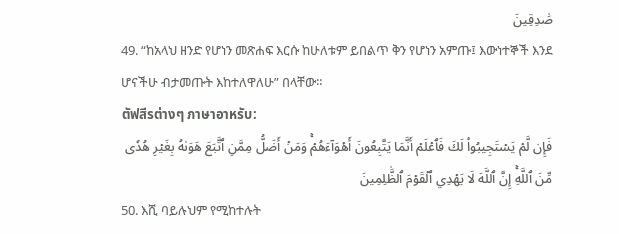صَٰدِقِينَ
49. “ከአላህ ዘንድ የሆነን መጽሐፍ እርሱ ከሁለቱም ይበልጥ ቅን የሆነን አምጡ፤ እውነተኞች እንደ ሆናችሁ ብታመጡት እከተለዋለሁ” በላቸው።
ตัฟสีรต่างๆ ภาษาอาหรับ:
فَإِن لَّمۡ يَسۡتَجِيبُواْ لَكَ فَٱعۡلَمۡ أَنَّمَا يَتَّبِعُونَ أَهۡوَآءَهُمۡۚ وَمَنۡ أَضَلُّ مِمَّنِ ٱتَّبَعَ هَوَىٰهُ بِغَيۡرِ هُدٗى مِّنَ ٱللَّهِۚ إِنَّ ٱللَّهَ لَا يَهۡدِي ٱلۡقَوۡمَ ٱلظَّٰلِمِينَ
50. እሺ ባይሉህም የሚከተሉት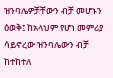ዝንባሌዎቻቸውን ብቻ መሆኑን ዕወቅ፤ ከአላህም የሆነ መምሪያ ሳይኖረው ዝንባሌውን ብቻ ከተከተለ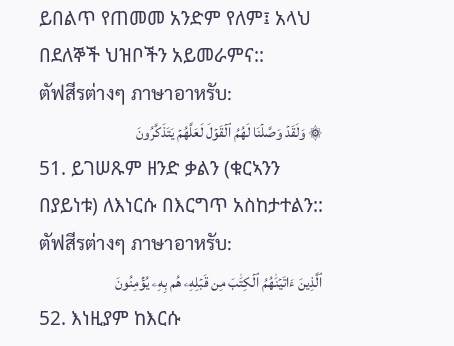ይበልጥ የጠመመ አንድም የለም፤ አላህ በደለኞች ህዝቦችን አይመራምና::
ตัฟสีรต่างๆ ภาษาอาหรับ:
۞ وَلَقَدۡ وَصَّلۡنَا لَهُمُ ٱلۡقَوۡلَ لَعَلَّهُمۡ يَتَذَكَّرُونَ
51. ይገሠጹም ዘንድ ቃልን (ቁርኣንን በያይነቱ) ለእነርሱ በእርግጥ አስከታተልን::
ตัฟสีรต่างๆ ภาษาอาหรับ:
ٱلَّذِينَ ءَاتَيۡنَٰهُمُ ٱلۡكِتَٰبَ مِن قَبۡلِهِۦ هُم بِهِۦ يُؤۡمِنُونَ
52. እነዚያም ከእርሱ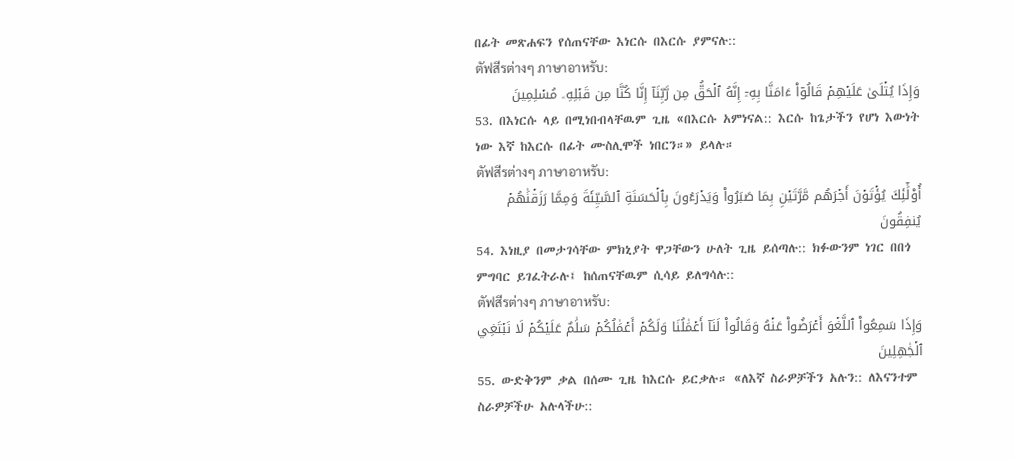በፊት መጽሐፍን የሰጠናቸው እነርሱ በእርሱ ያምናሉ::
ตัฟสีรต่างๆ ภาษาอาหรับ:
وَإِذَا يُتۡلَىٰ عَلَيۡهِمۡ قَالُوٓاْ ءَامَنَّا بِهِۦٓ إِنَّهُ ٱلۡحَقُّ مِن رَّبِّنَآ إِنَّا كُنَّا مِن قَبۡلِهِۦ مُسۡلِمِينَ
53. በእነርሱ ላይ በሚነበብላቸዉም ጊዜ «በእርሱ አምነናል:: እርሱ ከጌታችን የሆነ እውነት ነው እኛ ከእርሱ በፊት ሙስሊሞች ነበርን።» ይላሉ።
ตัฟสีรต่างๆ ภาษาอาหรับ:
أُوْلَٰٓئِكَ يُؤۡتَوۡنَ أَجۡرَهُم مَّرَّتَيۡنِ بِمَا صَبَرُواْ وَيَدۡرَءُونَ بِٱلۡحَسَنَةِ ٱلسَّيِّئَةَ وَمِمَّا رَزَقۡنَٰهُمۡ يُنفِقُونَ
54. እነዚያ በመታገሳቸው ምክኒያት ዋጋቸውን ሁለት ጊዜ ይሰጣሉ:: ክፉውንም ነገር በበጎ ምግባር ይገፈትራሉ፤ ከሰጠናቸዉም ሲሳይ ይለግሳሉ::
ตัฟสีรต่างๆ ภาษาอาหรับ:
وَإِذَا سَمِعُواْ ٱللَّغۡوَ أَعۡرَضُواْ عَنۡهُ وَقَالُواْ لَنَآ أَعۡمَٰلُنَا وَلَكُمۡ أَعۡمَٰلُكُمۡ سَلَٰمٌ عَلَيۡكُمۡ لَا نَبۡتَغِي ٱلۡجَٰهِلِينَ
55. ውድቅንም ቃል በሰሙ ጊዜ ከእርሱ ይርቃሉ። «ለእኛ ስራዎቻችን አሉን:: ለእናንተም ስራዎቻችሁ አሉላችሁ::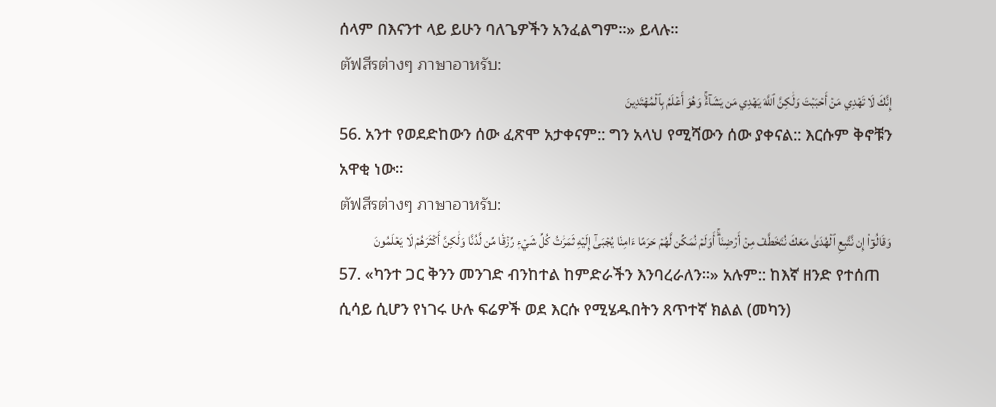ሰላም በእናንተ ላይ ይሁን ባለጌዎችን አንፈልግም።» ይላሉ።
ตัฟสีรต่างๆ ภาษาอาหรับ:
إِنَّكَ لَا تَهۡدِي مَنۡ أَحۡبَبۡتَ وَلَٰكِنَّ ٱللَّهَ يَهۡدِي مَن يَشَآءُۚ وَهُوَ أَعۡلَمُ بِٱلۡمُهۡتَدِينَ
56. አንተ የወደድከውን ሰው ፈጽሞ አታቀናም:: ግን አላህ የሚሻውን ሰው ያቀናል:: እርሱም ቅኖቹን አዋቂ ነው።
ตัฟสีรต่างๆ ภาษาอาหรับ:
وَقَالُوٓاْ إِن نَّتَّبِعِ ٱلۡهُدَىٰ مَعَكَ نُتَخَطَّفۡ مِنۡ أَرۡضِنَآۚ أَوَلَمۡ نُمَكِّن لَّهُمۡ حَرَمًا ءَامِنٗا يُجۡبَىٰٓ إِلَيۡهِ ثَمَرَٰتُ كُلِّ شَيۡءٖ رِّزۡقٗا مِّن لَّدُنَّا وَلَٰكِنَّ أَكۡثَرَهُمۡ لَا يَعۡلَمُونَ
57. «ካንተ ጋር ቅንን መንገድ ብንከተል ከምድራችን እንባረራለን።» አሉም:: ከእኛ ዘንድ የተሰጠ ሲሳይ ሲሆን የነገሩ ሁሉ ፍሬዎች ወደ እርሱ የሚሄዱበትን ጸጥተኛ ክልል (መካን)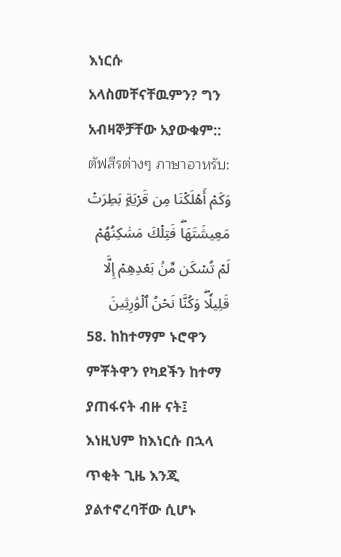እነርሱ አላስመቸናቸዉምን? ግን አብዛኞቻቸው አያውቁም::
ตัฟสีรต่างๆ ภาษาอาหรับ:
وَكَمۡ أَهۡلَكۡنَا مِن قَرۡيَةِۭ بَطِرَتۡ مَعِيشَتَهَاۖ فَتِلۡكَ مَسَٰكِنُهُمۡ لَمۡ تُسۡكَن مِّنۢ بَعۡدِهِمۡ إِلَّا قَلِيلٗاۖ وَكُنَّا نَحۡنُ ٱلۡوَٰرِثِينَ
58. ከከተማም ኑሮዋን ምቾትዋን የካደችን ከተማ ያጠፋናት ብዙ ናት፤ እነዚህም ከእነርሱ በኋላ ጥቂት ጊዜ እንጂ ያልተኖረባቸው ሲሆኑ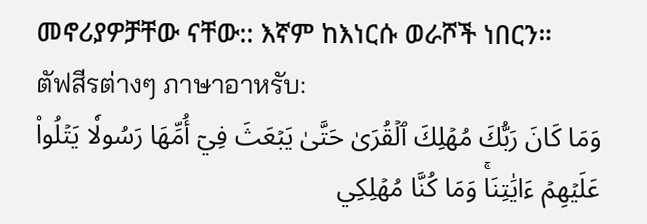መኖሪያዎቻቸው ናቸው:: እኛም ከእነርሱ ወራሾች ነበርን።
ตัฟสีรต่างๆ ภาษาอาหรับ:
وَمَا كَانَ رَبُّكَ مُهۡلِكَ ٱلۡقُرَىٰ حَتَّىٰ يَبۡعَثَ فِيٓ أُمِّهَا رَسُولٗا يَتۡلُواْ عَلَيۡهِمۡ ءَايَٰتِنَاۚ وَمَا كُنَّا مُهۡلِكِي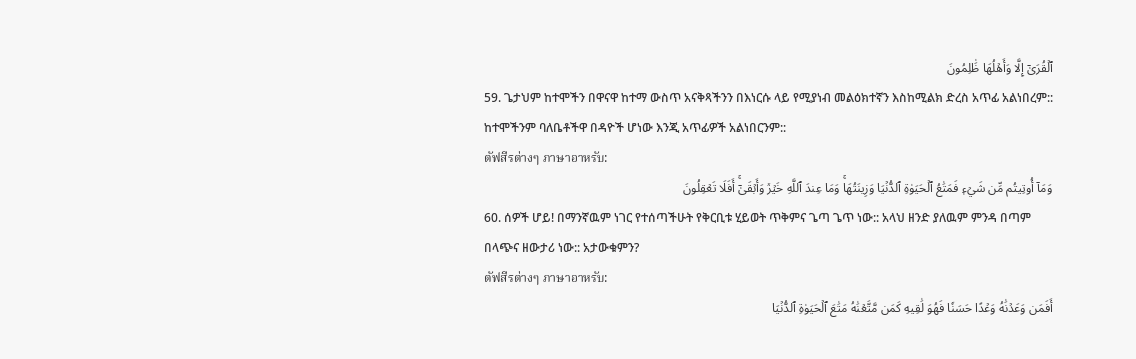ٱلۡقُرَىٰٓ إِلَّا وَأَهۡلُهَا ظَٰلِمُونَ
59. ጌታህም ከተሞችን በዋናዋ ከተማ ውስጥ አናቅጻችንን በእነርሱ ላይ የሚያነብ መልዕክተኛን እስከሚልክ ድረስ አጥፊ አልነበረም:: ከተሞችንም ባለቤቶችዋ በዳዮች ሆነው እንጂ አጥፊዎች አልነበርንም::
ตัฟสีรต่างๆ ภาษาอาหรับ:
وَمَآ أُوتِيتُم مِّن شَيۡءٖ فَمَتَٰعُ ٱلۡحَيَوٰةِ ٱلدُّنۡيَا وَزِينَتُهَاۚ وَمَا عِندَ ٱللَّهِ خَيۡرٞ وَأَبۡقَىٰٓۚ أَفَلَا تَعۡقِلُونَ
60. ሰዎች ሆይ! በማንኛዉም ነገር የተሰጣችሁት የቅርቢቱ ሂይወት ጥቅምና ጌጣ ጌጥ ነው:: አላህ ዘንድ ያለዉም ምንዳ በጣም በላጭና ዘውታሪ ነው:: አታውቁምን?
ตัฟสีรต่างๆ ภาษาอาหรับ:
أَفَمَن وَعَدۡنَٰهُ وَعۡدًا حَسَنٗا فَهُوَ لَٰقِيهِ كَمَن مَّتَّعۡنَٰهُ مَتَٰعَ ٱلۡحَيَوٰةِ ٱلدُّنۡيَا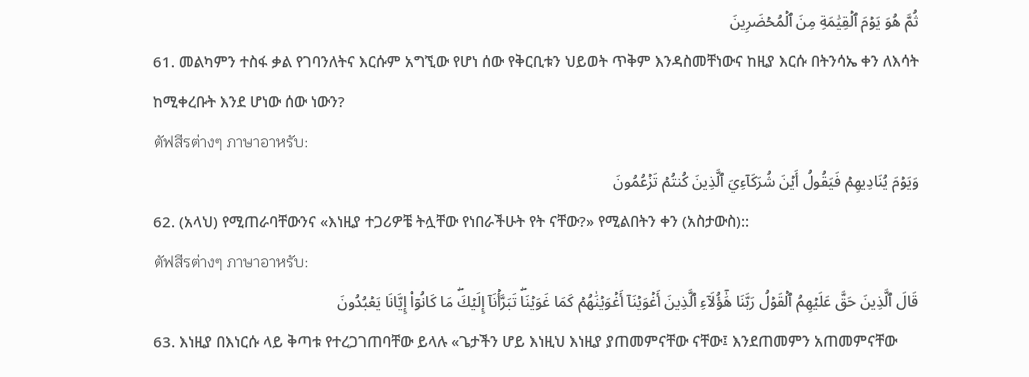ثُمَّ هُوَ يَوۡمَ ٱلۡقِيَٰمَةِ مِنَ ٱلۡمُحۡضَرِينَ
61. መልካምን ተስፋ ቃል የገባንለትና እርሱም አግኚው የሆነ ሰው የቅርቢቱን ህይወት ጥቅም እንዳስመቸነውና ከዚያ እርሱ በትንሳኤ ቀን ለእሳት ከሚቀረቡት እንደ ሆነው ሰው ነውን?
ตัฟสีรต่างๆ ภาษาอาหรับ:
وَيَوۡمَ يُنَادِيهِمۡ فَيَقُولُ أَيۡنَ شُرَكَآءِيَ ٱلَّذِينَ كُنتُمۡ تَزۡعُمُونَ
62. (አላህ) የሚጠራባቸውንና «እነዚያ ተጋሪዎቼ ትሏቸው የነበራችሁት የት ናቸው?» የሚልበትን ቀን (አስታውስ)::
ตัฟสีรต่างๆ ภาษาอาหรับ:
قَالَ ٱلَّذِينَ حَقَّ عَلَيۡهِمُ ٱلۡقَوۡلُ رَبَّنَا هَٰٓؤُلَآءِ ٱلَّذِينَ أَغۡوَيۡنَآ أَغۡوَيۡنَٰهُمۡ كَمَا غَوَيۡنَاۖ تَبَرَّأۡنَآ إِلَيۡكَۖ مَا كَانُوٓاْ إِيَّانَا يَعۡبُدُونَ
63. እነዚያ በእነርሱ ላይ ቅጣቱ የተረጋገጠባቸው ይላሉ «ጌታችን ሆይ እነዚህ እነዚያ ያጠመምናቸው ናቸው፤ እንደጠመምን አጠመምናቸው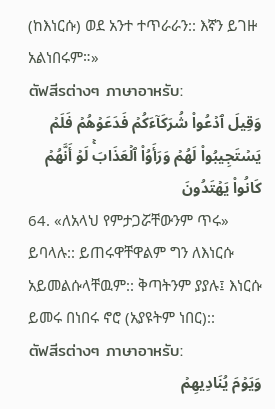(ከእነርሱ) ወደ አንተ ተጥራራን:: እኛን ይገዙ አልነበሩም።»
ตัฟสีรต่างๆ ภาษาอาหรับ:
وَقِيلَ ٱدۡعُواْ شُرَكَآءَكُمۡ فَدَعَوۡهُمۡ فَلَمۡ يَسۡتَجِيبُواْ لَهُمۡ وَرَأَوُاْ ٱلۡعَذَابَۚ لَوۡ أَنَّهُمۡ كَانُواْ يَهۡتَدُونَ
64. «ለአላህ የምታጋሯቸውንም ጥሩ» ይባላሉ:: ይጠሩዋቸዋልም ግን ለእነርሱ አይመልሱላቸዉም:: ቅጣትንም ያያሉ፤ እነርሱ ይመሩ በነበሩ ኖሮ (አያዩትም ነበር)::
ตัฟสีรต่างๆ ภาษาอาหรับ:
وَيَوۡمَ يُنَادِيهِمۡ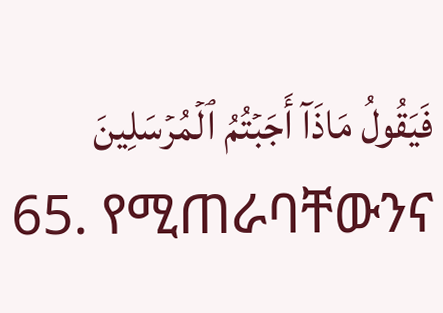فَيَقُولُ مَاذَآ أَجَبۡتُمُ ٱلۡمُرۡسَلِينَ
65. የሚጠራባቸውንና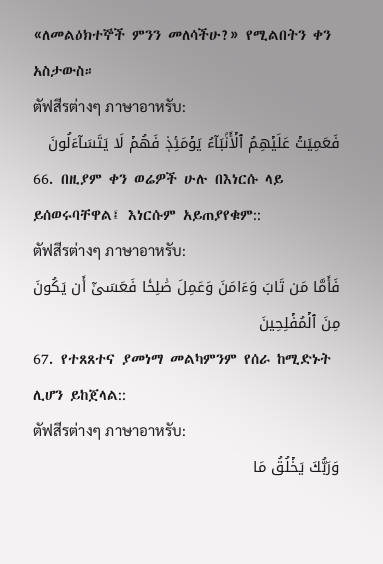«ለመልዕክተኞች ምንን መለሳችሁ?» የሚልበትን ቀን አስታውስ።
ตัฟสีรต่างๆ ภาษาอาหรับ:
فَعَمِيَتۡ عَلَيۡهِمُ ٱلۡأَنۢبَآءُ يَوۡمَئِذٖ فَهُمۡ لَا يَتَسَآءَلُونَ
66. በዚያም ቀን ወሬዎች ሁሉ በእነርሱ ላይ ይሰወሩባቸዋል፤ እነርሱም አይጠያየቁም::
ตัฟสีรต่างๆ ภาษาอาหรับ:
فَأَمَّا مَن تَابَ وَءَامَنَ وَعَمِلَ صَٰلِحٗا فَعَسَىٰٓ أَن يَكُونَ مِنَ ٱلۡمُفۡلِحِينَ
67. የተጸጸተና ያመነማ መልካምንም የሰራ ከሚድኑት ሊሆን ይከጀላል::
ตัฟสีรต่างๆ ภาษาอาหรับ:
وَرَبُّكَ يَخۡلُقُ مَا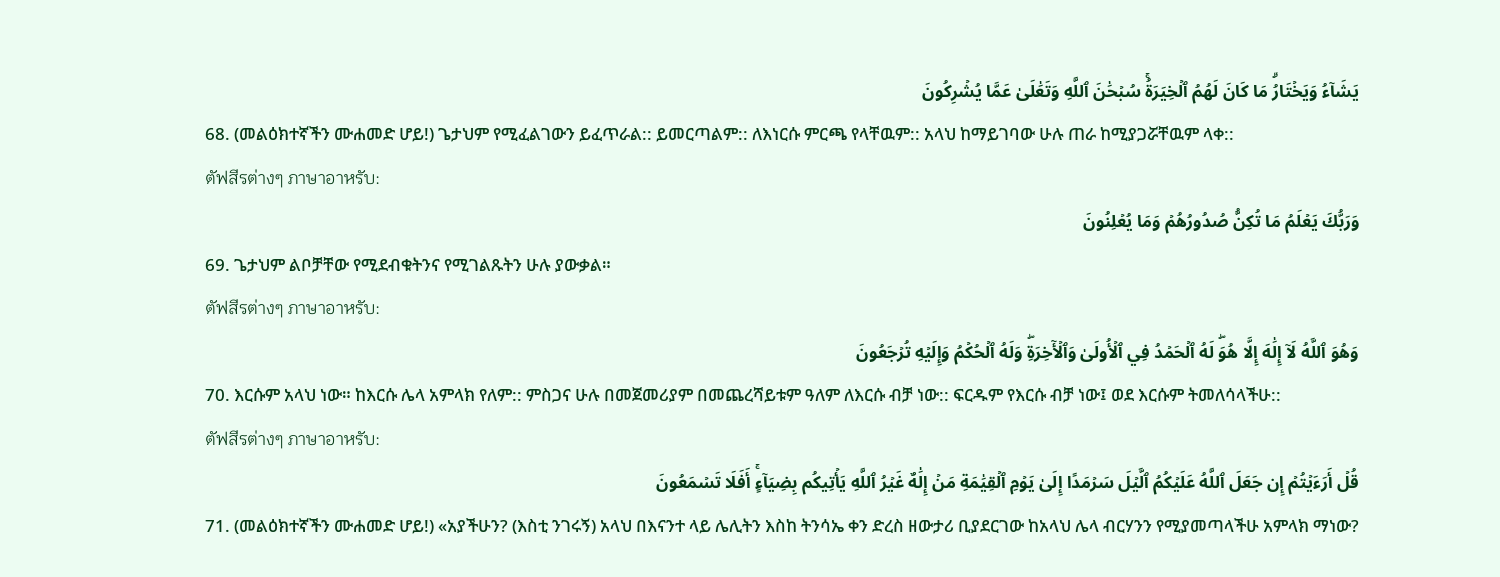يَشَآءُ وَيَخۡتَارُۗ مَا كَانَ لَهُمُ ٱلۡخِيَرَةُۚ سُبۡحَٰنَ ٱللَّهِ وَتَعَٰلَىٰ عَمَّا يُشۡرِكُونَ
68. (መልዕክተኛችን ሙሐመድ ሆይ!) ጌታህም የሚፈልገውን ይፈጥራል:: ይመርጣልም:: ለእነርሱ ምርጫ የላቸዉም:: አላህ ከማይገባው ሁሉ ጠራ ከሚያጋሯቸዉም ላቀ::
ตัฟสีรต่างๆ ภาษาอาหรับ:
وَرَبُّكَ يَعۡلَمُ مَا تُكِنُّ صُدُورُهُمۡ وَمَا يُعۡلِنُونَ
69. ጌታህም ልቦቻቸው የሚደብቁትንና የሚገልጹትን ሁሉ ያውቃል።
ตัฟสีรต่างๆ ภาษาอาหรับ:
وَهُوَ ٱللَّهُ لَآ إِلَٰهَ إِلَّا هُوَۖ لَهُ ٱلۡحَمۡدُ فِي ٱلۡأُولَىٰ وَٱلۡأٓخِرَةِۖ وَلَهُ ٱلۡحُكۡمُ وَإِلَيۡهِ تُرۡجَعُونَ
70. እርሱም አላህ ነው። ከእርሱ ሌላ አምላክ የለም:: ምስጋና ሁሉ በመጀመሪያም በመጨረሻይቱም ዓለም ለእርሱ ብቻ ነው:: ፍርዱም የእርሱ ብቻ ነው፤ ወደ እርሱም ትመለሳላችሁ::
ตัฟสีรต่างๆ ภาษาอาหรับ:
قُلۡ أَرَءَيۡتُمۡ إِن جَعَلَ ٱللَّهُ عَلَيۡكُمُ ٱلَّيۡلَ سَرۡمَدًا إِلَىٰ يَوۡمِ ٱلۡقِيَٰمَةِ مَنۡ إِلَٰهٌ غَيۡرُ ٱللَّهِ يَأۡتِيكُم بِضِيَآءٍۚ أَفَلَا تَسۡمَعُونَ
71. (መልዕክተኛችን ሙሐመድ ሆይ!) «አያችሁን? (እስቲ ንገሩኝ) አላህ በእናንተ ላይ ሌሊትን እስከ ትንሳኤ ቀን ድረስ ዘውታሪ ቢያደርገው ከአላህ ሌላ ብርሃንን የሚያመጣላችሁ አምላክ ማነው?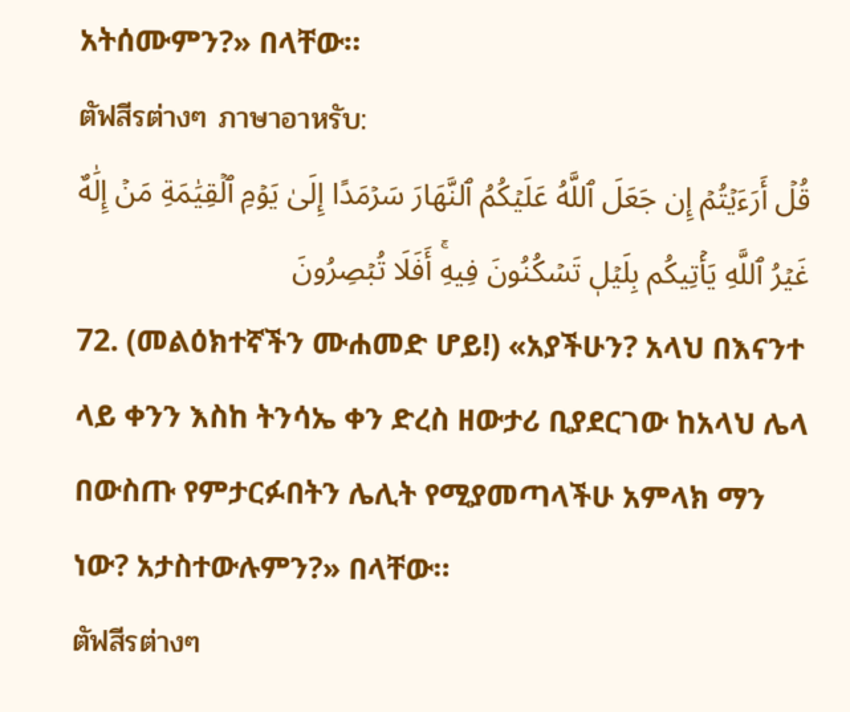አትሰሙምን?» በላቸው።
ตัฟสีรต่างๆ ภาษาอาหรับ:
قُلۡ أَرَءَيۡتُمۡ إِن جَعَلَ ٱللَّهُ عَلَيۡكُمُ ٱلنَّهَارَ سَرۡمَدًا إِلَىٰ يَوۡمِ ٱلۡقِيَٰمَةِ مَنۡ إِلَٰهٌ غَيۡرُ ٱللَّهِ يَأۡتِيكُم بِلَيۡلٖ تَسۡكُنُونَ فِيهِۚ أَفَلَا تُبۡصِرُونَ
72. (መልዕክተኛችን ሙሐመድ ሆይ!) «አያችሁን? አላህ በእናንተ ላይ ቀንን እስከ ትንሳኤ ቀን ድረስ ዘውታሪ ቢያደርገው ከአላህ ሌላ በውስጡ የምታርፉበትን ሌሊት የሚያመጣላችሁ አምላክ ማን ነው? አታስተውሉምን?» በላቸው።
ตัฟสีรต่างๆ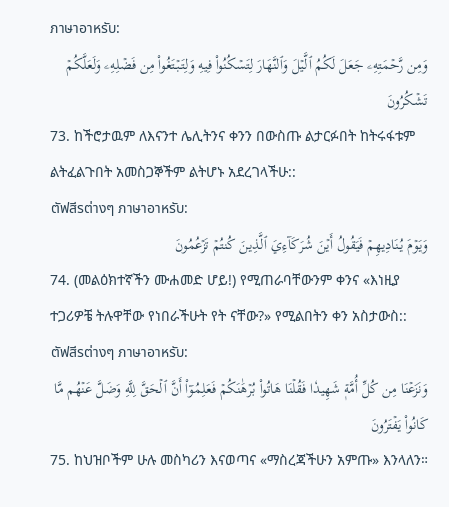ภาษาอาหรับ:
وَمِن رَّحۡمَتِهِۦ جَعَلَ لَكُمُ ٱلَّيۡلَ وَٱلنَّهَارَ لِتَسۡكُنُواْ فِيهِ وَلِتَبۡتَغُواْ مِن فَضۡلِهِۦ وَلَعَلَّكُمۡ تَشۡكُرُونَ
73. ከችሮታዉም ለእናንተ ሌሊትንና ቀንን በውስጡ ልታርፉበት ከትሩፋቱም ልትፈልጉበት አመስጋኞችም ልትሆኑ አደረገላችሁ::
ตัฟสีรต่างๆ ภาษาอาหรับ:
وَيَوۡمَ يُنَادِيهِمۡ فَيَقُولُ أَيۡنَ شُرَكَآءِيَ ٱلَّذِينَ كُنتُمۡ تَزۡعُمُونَ
74. (መልዕክተኛችን ሙሐመድ ሆይ!) የሚጠራባቸውንም ቀንና «እነዚያ ተጋሪዎቼ ትሉዋቸው የነበራችሁት የት ናቸው?» የሚልበትን ቀን አስታውስ::
ตัฟสีรต่างๆ ภาษาอาหรับ:
وَنَزَعۡنَا مِن كُلِّ أُمَّةٖ شَهِيدٗا فَقُلۡنَا هَاتُواْ بُرۡهَٰنَكُمۡ فَعَلِمُوٓاْ أَنَّ ٱلۡحَقَّ لِلَّهِ وَضَلَّ عَنۡهُم مَّا كَانُواْ يَفۡتَرُونَ
75. ከህዝቦችም ሁሉ መስካሪን እናወጣና «ማስረጃችሁን አምጡ» እንላለን።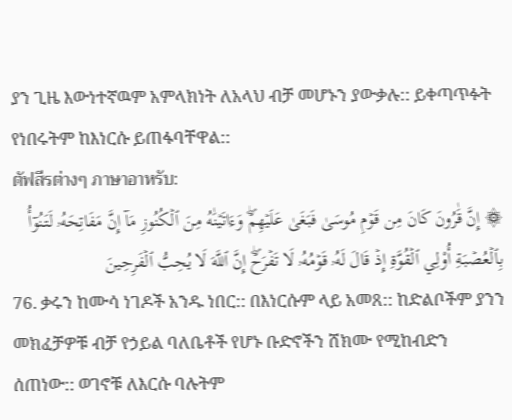ያን ጊዜ እውነተኛዉም አምላክነት ለአላህ ብቻ መሆኑን ያውቃሉ:: ይቀጣጥፉት የነበሩትም ከእነርሱ ይጠፋባቸዋል::
ตัฟสีรต่างๆ ภาษาอาหรับ:
۞ إِنَّ قَٰرُونَ كَانَ مِن قَوۡمِ مُوسَىٰ فَبَغَىٰ عَلَيۡهِمۡۖ وَءَاتَيۡنَٰهُ مِنَ ٱلۡكُنُوزِ مَآ إِنَّ مَفَاتِحَهُۥ لَتَنُوٓأُ بِٱلۡعُصۡبَةِ أُوْلِي ٱلۡقُوَّةِ إِذۡ قَالَ لَهُۥ قَوۡمُهُۥ لَا تَفۡرَحۡۖ إِنَّ ٱللَّهَ لَا يُحِبُّ ٱلۡفَرِحِينَ
76. ቃሩን ከሙሳ ነገዶች አንዱ ነበር:: በእነርሱም ላይ አመጸ:: ከድልቦችም ያንን መክፈቻዎቹ ብቻ የኃይል ባለቤቶች የሆኑ ቡድኖችን ሸክሙ የሚከብድን ሰጠነው:: ወገኖቹ ለእርሱ ባሉትም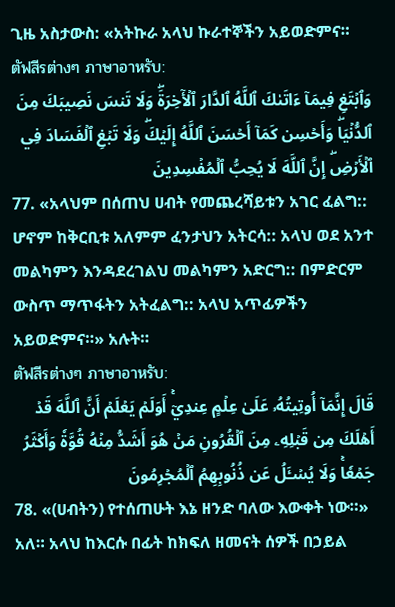ጊዜ አስታውስ: «አትኩራ አላህ ኩራተኞችን አይወድምና።
ตัฟสีรต่างๆ ภาษาอาหรับ:
وَٱبۡتَغِ فِيمَآ ءَاتَىٰكَ ٱللَّهُ ٱلدَّارَ ٱلۡأٓخِرَةَۖ وَلَا تَنسَ نَصِيبَكَ مِنَ ٱلدُّنۡيَاۖ وَأَحۡسِن كَمَآ أَحۡسَنَ ٱللَّهُ إِلَيۡكَۖ وَلَا تَبۡغِ ٱلۡفَسَادَ فِي ٱلۡأَرۡضِۖ إِنَّ ٱللَّهَ لَا يُحِبُّ ٱلۡمُفۡسِدِينَ
77. «አላህም በሰጠህ ሀብት የመጨረሻይቱን አገር ፈልግ:: ሆኖም ከቅርቢቱ አለምም ፈንታህን አትርሳ:: አላህ ወደ አንተ መልካምን እንዳደረገልህ መልካምን አድርግ:: በምድርም ውስጥ ማጥፋትን አትፈልግ:: አላህ አጥፊዎችን አይወድምና።» አሉት።
ตัฟสีรต่างๆ ภาษาอาหรับ:
قَالَ إِنَّمَآ أُوتِيتُهُۥ عَلَىٰ عِلۡمٍ عِندِيٓۚ أَوَلَمۡ يَعۡلَمۡ أَنَّ ٱللَّهَ قَدۡ أَهۡلَكَ مِن قَبۡلِهِۦ مِنَ ٱلۡقُرُونِ مَنۡ هُوَ أَشَدُّ مِنۡهُ قُوَّةٗ وَأَكۡثَرُ جَمۡعٗاۚ وَلَا يُسۡـَٔلُ عَن ذُنُوبِهِمُ ٱلۡمُجۡرِمُونَ
78. «(ሀብትን) የተሰጠሁት እኔ ዘንድ ባለው እውቀት ነው።» አለ። አላህ ከእርሱ በፊት ከክፍለ ዘመናት ሰዎች በኃይል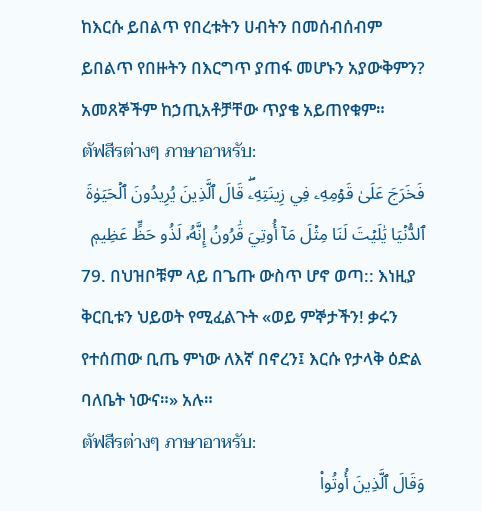ከእርሱ ይበልጥ የበረቱትን ሀብትን በመሰብሰብም ይበልጥ የበዙትን በእርግጥ ያጠፋ መሆኑን አያውቅምን? አመጸኞችም ከኃጢአቶቻቸው ጥያቄ አይጠየቁም።
ตัฟสีรต่างๆ ภาษาอาหรับ:
فَخَرَجَ عَلَىٰ قَوۡمِهِۦ فِي زِينَتِهِۦۖ قَالَ ٱلَّذِينَ يُرِيدُونَ ٱلۡحَيَوٰةَ ٱلدُّنۡيَا يَٰلَيۡتَ لَنَا مِثۡلَ مَآ أُوتِيَ قَٰرُونُ إِنَّهُۥ لَذُو حَظٍّ عَظِيمٖ
79. በህዝቦቹም ላይ በጌጡ ውስጥ ሆኖ ወጣ:: እነዚያ ቅርቢቱን ህይወት የሚፈልጉት «ወይ ምኞታችን! ቃሩን የተሰጠው ቢጤ ምነው ለእኛ በኖረን፤ እርሱ የታላቅ ዕድል ባለቤት ነውና።» አሉ።
ตัฟสีรต่างๆ ภาษาอาหรับ:
وَقَالَ ٱلَّذِينَ أُوتُواْ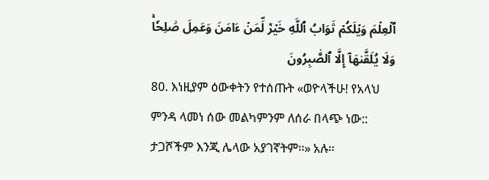ٱلۡعِلۡمَ وَيۡلَكُمۡ ثَوَابُ ٱللَّهِ خَيۡرٞ لِّمَنۡ ءَامَنَ وَعَمِلَ صَٰلِحٗاۚ وَلَا يُلَقَّىٰهَآ إِلَّا ٱلصَّٰبِرُونَ
80. እነዚያም ዕውቀትን የተሰጡት «ወዮላችሁ! የአላህ ምንዳ ላመነ ሰው መልካምንም ለሰራ በላጭ ነው:: ታጋሾችም እንጂ ሌላው አያገኛትም።» አሉ።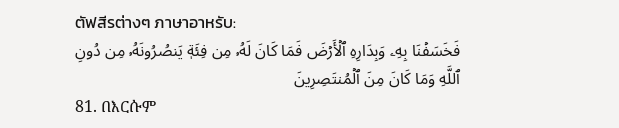ตัฟสีรต่างๆ ภาษาอาหรับ:
فَخَسَفۡنَا بِهِۦ وَبِدَارِهِ ٱلۡأَرۡضَ فَمَا كَانَ لَهُۥ مِن فِئَةٖ يَنصُرُونَهُۥ مِن دُونِ ٱللَّهِ وَمَا كَانَ مِنَ ٱلۡمُنتَصِرِينَ
81. በእርሱም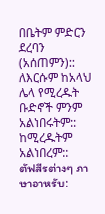በቤትም ምድርን ደረባን (አሰጠምን):: ለእርሱም ከአላህ ሌላ የሚረዱት ቡድኖች ምንም አልነበሩትም:: ከሚረዱትም አልነበረም::
ตัฟสีรต่างๆ ภาษาอาหรับ: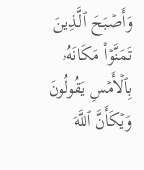وَأَصۡبَحَ ٱلَّذِينَ تَمَنَّوۡاْ مَكَانَهُۥ بِٱلۡأَمۡسِ يَقُولُونَ وَيۡكَأَنَّ ٱللَّهَ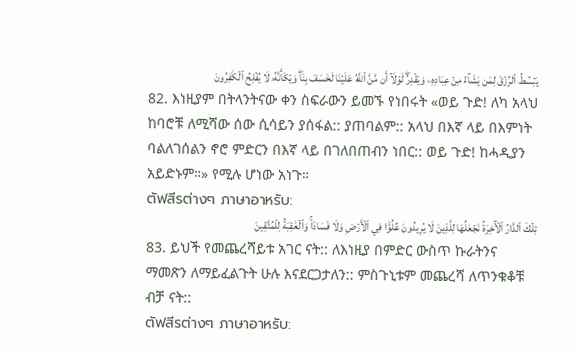يَبۡسُطُ ٱلرِّزۡقَ لِمَن يَشَآءُ مِنۡ عِبَادِهِۦ وَيَقۡدِرُۖ لَوۡلَآ أَن مَّنَّ ٱللَّهُ عَلَيۡنَا لَخَسَفَ بِنَاۖ وَيۡكَأَنَّهُۥ لَا يُفۡلِحُ ٱلۡكَٰفِرُونَ
82. እነዚያም በትላንትናው ቀን ስፍራውን ይመኙ የነበሩት «ወይ ጉድ! ለካ አላህ ከባሮቹ ለሚሻው ሰው ሲሳይን ያሰፋል:: ያጠባልም:: አላህ በእኛ ላይ በእምነት ባልለገሰልን ኖሮ ምድርን በእኛ ላይ በገለበጠብን ነበር:: ወይ ጉድ! ከሓዲያን አይድኑም።» የሚሉ ሆነው አነጉ።
ตัฟสีรต่างๆ ภาษาอาหรับ:
تِلۡكَ ٱلدَّارُ ٱلۡأٓخِرَةُ نَجۡعَلُهَا لِلَّذِينَ لَا يُرِيدُونَ عُلُوّٗا فِي ٱلۡأَرۡضِ وَلَا فَسَادٗاۚ وَٱلۡعَٰقِبَةُ لِلۡمُتَّقِينَ
83. ይህች የመጨረሻይቱ አገር ናት:: ለእነዚያ በምድር ውስጥ ኩራትንና ማመጽን ለማይፈልጉት ሁሉ እናደርጋታለን:: ምስጉኒቱም መጨረሻ ለጥንቁቆቹ ብቻ ናት::
ตัฟสีรต่างๆ ภาษาอาหรับ: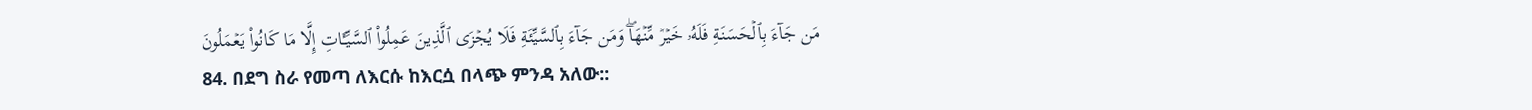مَن جَآءَ بِٱلۡحَسَنَةِ فَلَهُۥ خَيۡرٞ مِّنۡهَاۖ وَمَن جَآءَ بِٱلسَّيِّئَةِ فَلَا يُجۡزَى ٱلَّذِينَ عَمِلُواْ ٱلسَّيِّـَٔاتِ إِلَّا مَا كَانُواْ يَعۡمَلُونَ
84. በደግ ስራ የመጣ ለእርሱ ከእርሷ በላጭ ምንዳ አለው::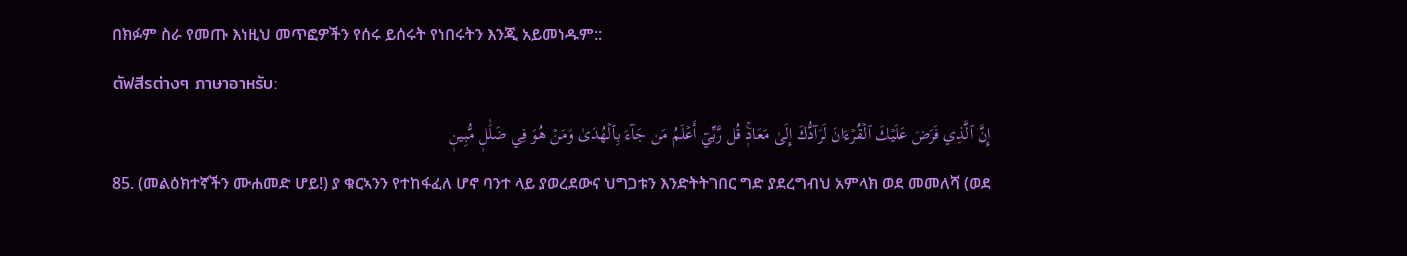በክፉም ስራ የመጡ እነዚህ መጥፎዎችን የሰሩ ይሰሩት የነበሩትን እንጂ አይመነዱም::
ตัฟสีรต่างๆ ภาษาอาหรับ:
إِنَّ ٱلَّذِي فَرَضَ عَلَيۡكَ ٱلۡقُرۡءَانَ لَرَآدُّكَ إِلَىٰ مَعَادٖۚ قُل رَّبِّيٓ أَعۡلَمُ مَن جَآءَ بِٱلۡهُدَىٰ وَمَنۡ هُوَ فِي ضَلَٰلٖ مُّبِينٖ
85. (መልዕክተኛችን ሙሐመድ ሆይ!) ያ ቁርኣንን የተከፋፈለ ሆኖ ባንተ ላይ ያወረደውና ህግጋቱን እንድትትገበር ግድ ያደረግብህ አምላክ ወደ መመለሻ (ወደ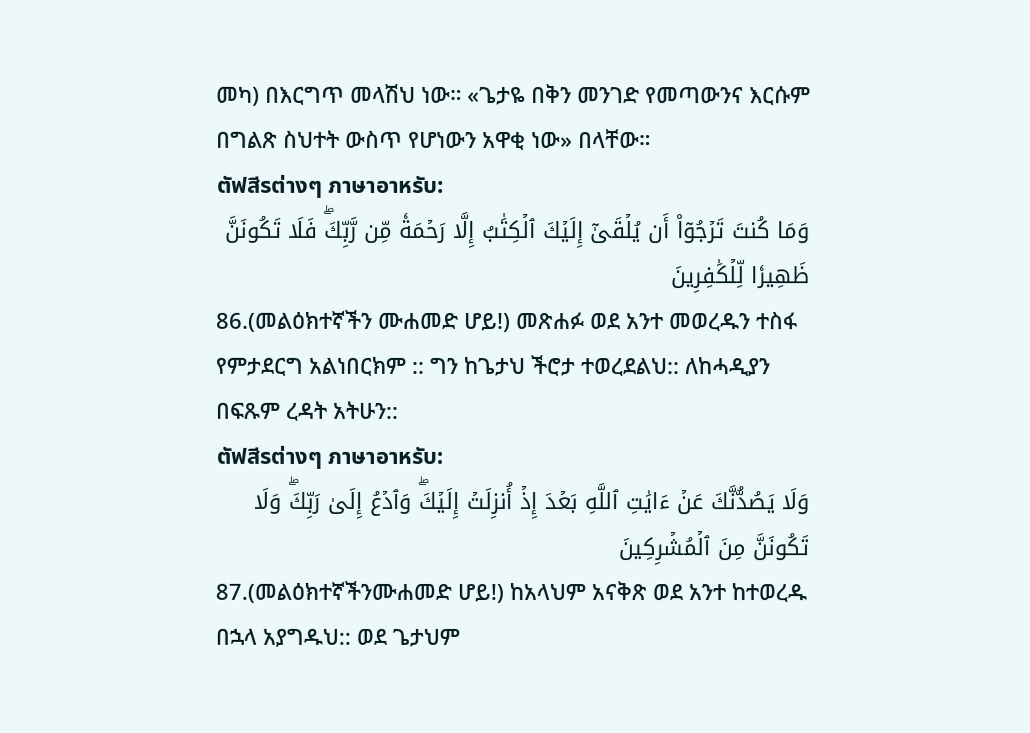መካ) በእርግጥ መላሽህ ነው። «ጌታዬ በቅን መንገድ የመጣውንና እርሱም በግልጽ ስህተት ውስጥ የሆነውን አዋቂ ነው» በላቸው።
ตัฟสีรต่างๆ ภาษาอาหรับ:
وَمَا كُنتَ تَرۡجُوٓاْ أَن يُلۡقَىٰٓ إِلَيۡكَ ٱلۡكِتَٰبُ إِلَّا رَحۡمَةٗ مِّن رَّبِّكَۖ فَلَا تَكُونَنَّ ظَهِيرٗا لِّلۡكَٰفِرِينَ
86.(መልዕክተኛችን ሙሐመድ ሆይ!) መጽሐፉ ወደ አንተ መወረዱን ተስፋ የምታደርግ አልነበርክም :: ግን ከጌታህ ችሮታ ተወረደልህ:: ለከሓዲያን በፍጹም ረዳት አትሁን::
ตัฟสีรต่างๆ ภาษาอาหรับ:
وَلَا يَصُدُّنَّكَ عَنۡ ءَايَٰتِ ٱللَّهِ بَعۡدَ إِذۡ أُنزِلَتۡ إِلَيۡكَۖ وَٱدۡعُ إِلَىٰ رَبِّكَۖ وَلَا تَكُونَنَّ مِنَ ٱلۡمُشۡرِكِينَ
87.(መልዕክተኛችንሙሐመድ ሆይ!) ከአላህም አናቅጽ ወደ አንተ ከተወረዱ በኋላ አያግዱህ:: ወደ ጌታህም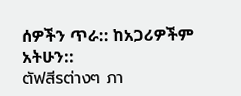ሰዎችን ጥራ:: ከአጋሪዎችም አትሁን::
ตัฟสีรต่างๆ ภา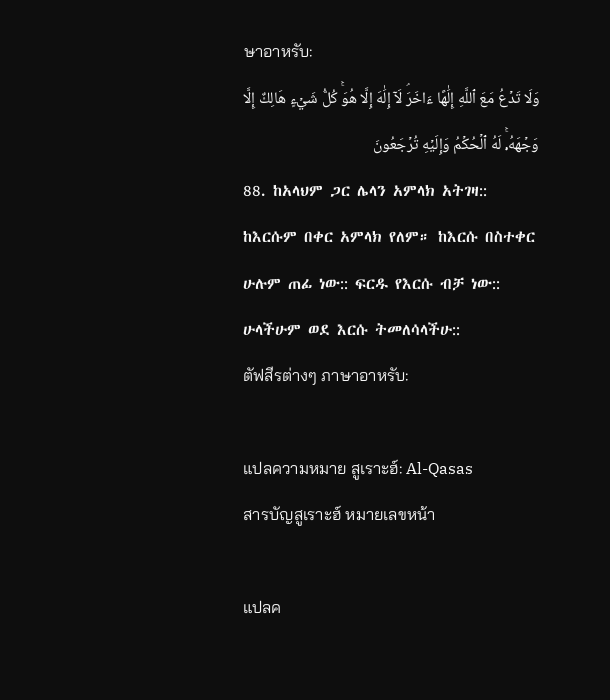ษาอาหรับ:
وَلَا تَدۡعُ مَعَ ٱللَّهِ إِلَٰهًا ءَاخَرَۘ لَآ إِلَٰهَ إِلَّا هُوَۚ كُلُّ شَيۡءٍ هَالِكٌ إِلَّا وَجۡهَهُۥۚ لَهُ ٱلۡحُكۡمُ وَإِلَيۡهِ تُرۡجَعُونَ
88. ከአላህም ጋር ሌላን አምላክ አትገዛ:: ከእርሱም በቀር አምላክ የለም። ከእርሱ በስተቀር ሁሉም ጠፊ ነው:: ፍርዱ የእርሱ ብቻ ነው:: ሁላችሁም ወደ እርሱ ትመለሳላችሁ::
ตัฟสีรต่างๆ ภาษาอาหรับ:

แปลความหมาย สูเราะฮ์: Al-Qasas
สารบัญสูเราะฮ์ หมายเลขหน้า

แปลค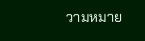วามหมาย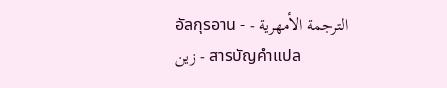อัลกุรอาน - الترجمة الأمهرية - زين - สารบัญคำแปล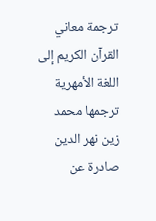ترجمة معاني القرآن الكريم إلى اللغة الأمهرية ترجمها محمد زين نهر الدين صادرة عن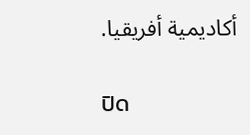أكاديمية أفريقيا.

ปิด